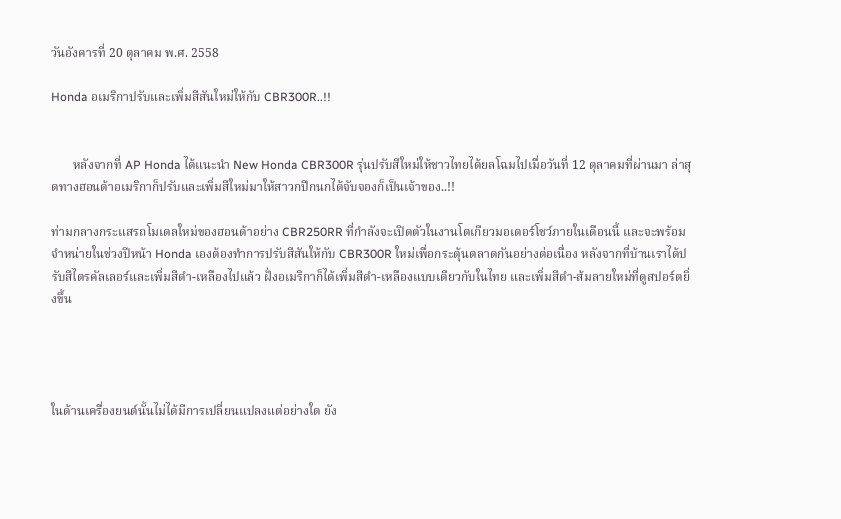วันอังคารที่ 20 ตุลาคม พ.ศ. 2558

Honda อเมริกาปรับและเพิ่มสีสันใหม่ให้กับ CBR300R..!!


       หลังจากที่ AP Honda ได้แนะนำ New Honda CBR300R รุ่นปรับสีใหม่ให้ชาวไทยได้ยลโฉมไปเมื่อวันที่ 12 ตุลาคมที่ผ่านมา ล่าสุดทางฮอนด้าอเมริกาก็ปรับและเพิ่มสีใหม่มาให้สาวกปีกนกได้จับจองก็เป็นเจ้าของ..!!

ท่ามกลางกระแสรถโมเดลใหม่ของฮอนด้าอย่าง CBR250RR ที่กำลังจะเปิดตัวในงานโตเกียวมอเตอร์โชว์ภายในเดือนนี้ และจะพร้อมจำหน่ายในช่วงปีหน้า Honda เองต้องทำการปรับสีสันให้กับ CBR300R ใหม่เพื่อกระตุ้นตลาดกันอย่างต่อเนื่อง หลังจากที่บ้านเราได้ปรับสีไตรคัลเลอร์และเพิ่มสีดำ-เหลืองไปแล้ว ฝั่งอเมริกาก็ได้เพิ่มสีดำ-เหลืองแบบเดียวกับในไทย และเพิ่มสีดำ-ส้มลายใหม่ที่ดูสปอร์ตยิ่งขึ้น




ในด้านเครื่องยนต์นั้นไม่ได้มีการเปลี่ยนแปลงแต่อย่างใด ยัง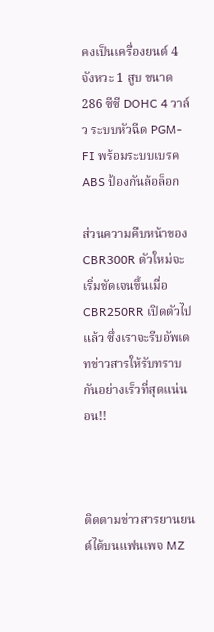คงเป็นเครื่องยนต์ 4 จังหวะ 1 สูบ ขนาด 286 ซีซี DOHC 4 วาล์ว ระบบหัวฉีด PGM-FI พร้อมระบบเบรค ABS ป้องกันล้อล็อก

ส่วนความคืบหน้าของ CBR300R ตัวใหม่จะเริ่มชัดเจนขึ้นเมื่อ CBR250RR เปิดตัวไปแล้ว ซึ่งเราจะรีบอัพเดทข่าวสารให้รับทราบกันอย่างเร็วที่สุดแน่นอน!!



ติดตามข่าวสารยานยนต์ได้บนแฟนเพจ MZ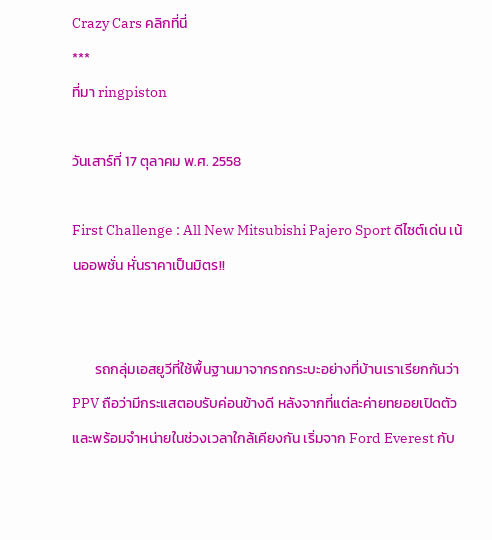Crazy Cars คลิกที่นี่
***
ที่มา ringpiston

วันเสาร์ที่ 17 ตุลาคม พ.ศ. 2558

First Challenge : All New Mitsubishi Pajero Sport ดีไซต์เด่น เน้นออพชั่น หั่นราคาเป็นมิตร!!


       รถกลุ่มเอสยูวีที่ใช้พื้นฐานมาจากรถกระบะอย่างที่บ้านเราเรียกกันว่า PPV ถือว่ามีกระแสตอบรับค่อนข้างดี หลังจากที่แต่ละค่ายทยอยเปิดตัวและพร้อมจำหน่ายในช่วงเวลาใกล้เคียงกัน เริ่มจาก Ford Everest กับ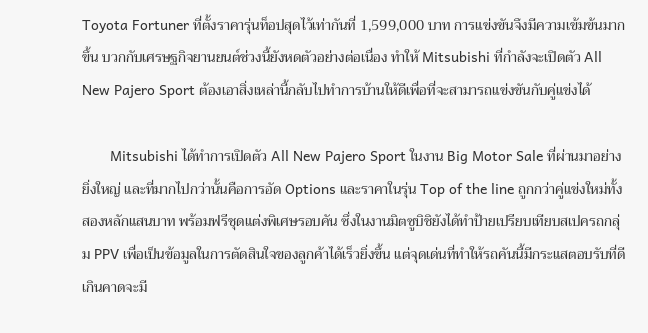Toyota Fortuner ที่ตั้งราคารุ่นท็อปสุดไว้เท่ากันที่ 1,599,000 บาท การแข่งขันจึงมีความเข้มข้นมากขึ้น บวกกับเศรษฐกิจยานยนต์ช่วงนี้ยังหดตัวอย่างต่อเนื่อง ทำให้ Mitsubishi ที่กำลังจะเปิดตัว All New Pajero Sport ต้องเอาสิ่งเหล่านี้กลับไปทำการบ้านให้ดีเพื่อที่จะสามารถแข่งขันกับคู่แข่งได้

       Mitsubishi ได้ทำการเปิดตัว All New Pajero Sport ในงาน Big Motor Sale ที่ผ่านมาอย่างยิ่งใหญ่ และที่มากไปกว่านั้นคือการอัด Options และราคาในรุ่น Top of the line ถูกกว่าคู่แข่งใหม่ทั้งสองหลักแสนบาท พร้อมฟรีชุดแต่งพิเศษรอบคัน ซึ่งในงานมิตซูบิชิยังได้ทำป้ายเปรียบเทียบสเปครถกลุ่ม PPV เพื่อเป็นข้อมูลในการตัดสินใจของลูกค้าได้เร็วยิ่งขึ้น แต่จุดเด่นที่ทำให้รถคันนี้มีกระแสตอบรับที่ดีเกินคาดจะมี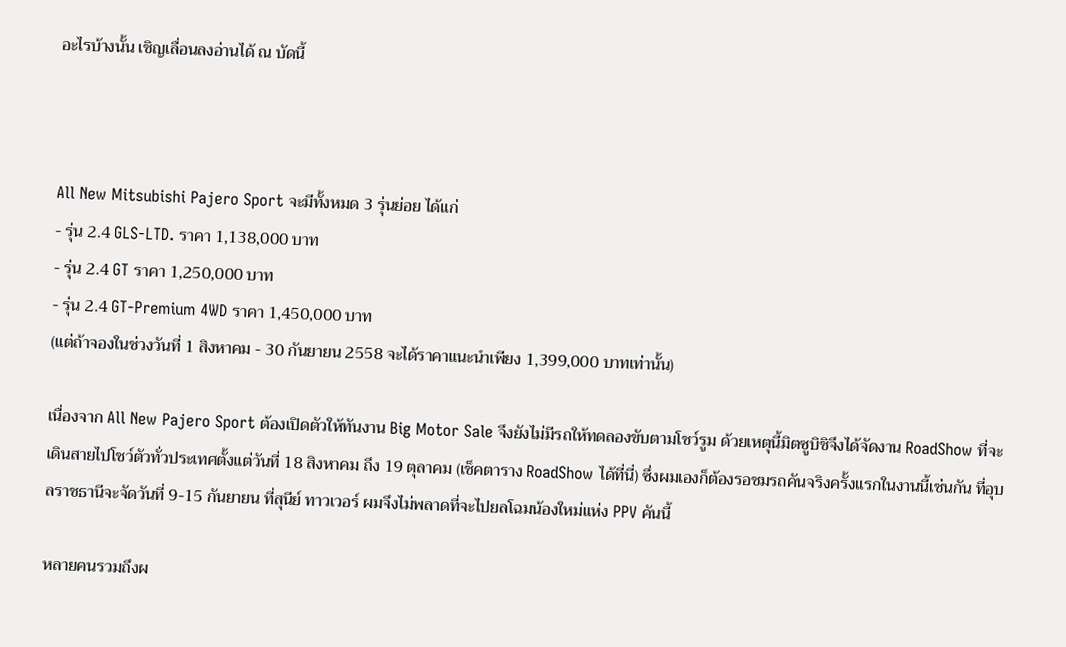อะไรบ้างนั้น เชิญเลื่อนลงอ่านได้ ณ บัดนี้



All New Mitsubishi Pajero Sport จะมีทั้งหมด 3 รุ่นย่อย ได้แก่
- รุ่น 2.4 GLS-LTD. ราคา 1,138,000 บาท
- รุ่น 2.4 GT ราคา 1,250,000 บาท
- รุ่น 2.4 GT-Premium 4WD ราคา 1,450,000 บาท
(แต่ถ้าจองในช่วงวันที่ 1 สิงหาคม - 30 กันยายน 2558 จะได้ราคาแนะนำเพียง 1,399,000 บาทเท่านั้น)

เนื่องจาก All New Pajero Sport ต้องเปิดตัวให้ทันงาน Big Motor Sale จึงยังไม่มีรถให้ทดลองขับตามโชว์รูม ด้วยเหตุนี้มิตซูบิชิจึงได้จัดงาน RoadShow ที่จะเดินสายไปโชว์ตัวทั่วประเทศตั้งแต่วันที่ 18 สิงหาคม ถึง 19 ตุลาคม (เช็คตาราง RoadShow ได้ที่นี่) ซึ่งผมเองก็ต้องรอชมรถคันจริงครั้งแรกในงานนี้เช่นกัน ที่อุบลราชธานีจะจัดวันที่ 9-15 กันยายน ที่สุนีย์ ทาวเวอร์ ผมจึงไม่พลาดที่จะไปยลโฉมน้องใหม่แห่ง PPV คันนี้

หลายคนรวมถึงผ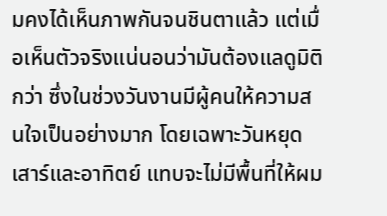มคงได้เห็นภาพกันจนชินตาแล้ว แต่เมื่อเห็นตัวจริงแน่นอนว่ามันต้องแลดูมิติกว่า ซึ่งในช่วงวันงานมีผู้คนให้ความสนใจเป็นอย่างมาก โดยเฉพาะวันหยุดเสาร์และอาทิตย์ แทบจะไม่มีพื้นที่ให้ผม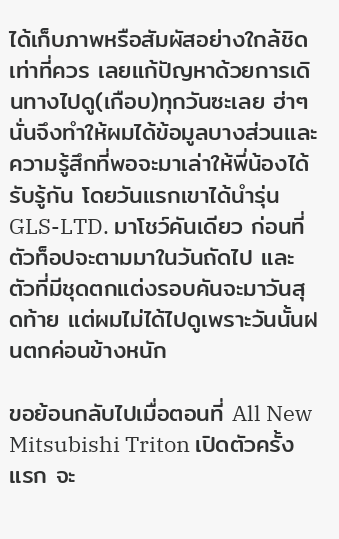ได้เก็บภาพหรือสัมผัสอย่างใกล้ชิดเท่าที่ควร เลยแก้ปัญหาด้วยการเดินทางไปดู(เกือบ)ทุกวันซะเลย ฮ่าๆ นั่นจึงทำให้ผมได้ข้อมูลบางส่วนและความรู้สึกที่พอจะมาเล่าให้พี่น้องได้รับรู้กัน โดยวันแรกเขาได้นำรุ่น GLS-LTD. มาโชว์คันเดียว ก่อนที่ตัวท็อปจะตามมาในวันถัดไป และตัวที่มีชุดตกแต่งรอบคันจะมาวันสุดท้าย แต่ผมไม่ได้ไปดูเพราะวันนั้นฝนตกค่อนข้างหนัก

ขอย้อนกลับไปเมื่อตอนที่ All New Mitsubishi Triton เปิดตัวครั้งแรก จะ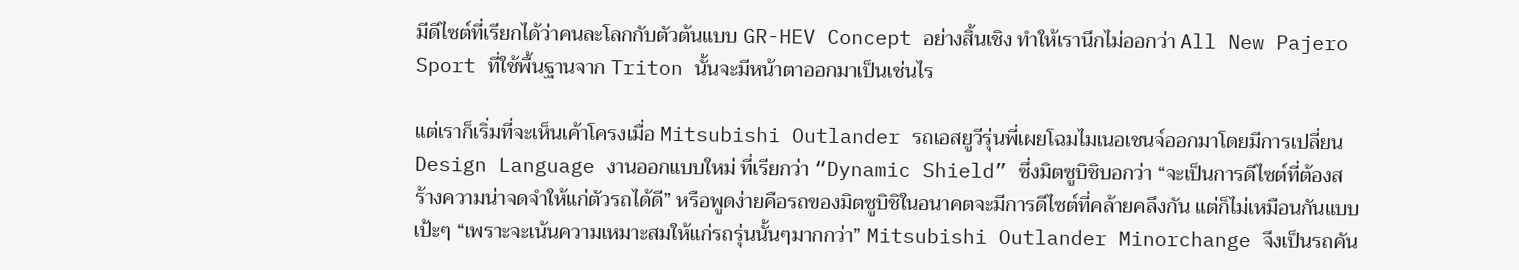มีดีไซต์ที่เรียกได้ว่าคนละโลกกับตัวต้นแบบ GR-HEV Concept อย่างสิ้นเชิง ทำให้เรานึกไม่ออกว่า All New Pajero Sport ที่ใช้พื้นฐานจาก Triton นั้นจะมีหน้าตาออกมาเป็นเช่นไร

แต่เราก็เริ่มที่จะเห็นเค้าโครงเมื่อ Mitsubishi Outlander รถเอสยูวีรุ่นพี่เผยโฉมไมเนอเชนจ์ออกมาโดยมีการเปลี่ยน Design Language งานออกแบบใหม่ ที่เรียกว่า “Dynamic Shield” ซึ่งมิตซูบิชิบอกว่า “จะเป็นการดีไซต์ที่ต้องสร้างความน่าจดจำให้แก่ตัวรถได้ดี” หรือพูดง่ายคือรถของมิตซูบิชิในอนาคตจะมีการดีไซต์ที่คล้ายคลึงกัน แต่ก็ไม่เหมือนกันแบบเป้ะๆ “เพราะจะเน้นความเหมาะสมให้แก่รถรุ่นนั้นๆมากกว่า” Mitsubishi Outlander Minorchange จึงเป็นรถคัน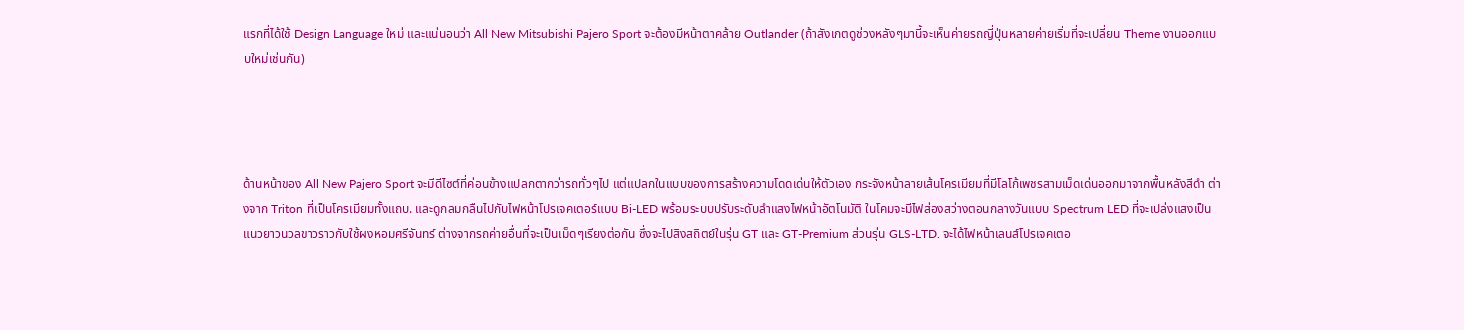แรกที่ได้ใช้ Design Language ใหม่ และแน่นอนว่า All New Mitsubishi Pajero Sport จะต้องมีหน้าตาคล้าย Outlander (ถ้าสังเกตดูช่วงหลังๆมานี้จะเห็นค่ายรถญี่ปุ่นหลายค่ายเริ่มที่จะเปลี่ยน Theme งานออกแบบใหม่เช่นกัน)




ด้านหน้าของ All New Pajero Sport จะมีดีไซต์ที่ค่อนข้างแปลกตากว่ารถทั่วๆไป แต่แปลกในแบบของการสร้างความโดดเด่นให้ตัวเอง กระจังหน้าลายเส้นโครเมียมที่มีโลโก้เพชรสามเม็ดเด่นออกมาจากพื้นหลังสีดำ ต่างจาก Triton ที่เป็นโครเมียมทั้งแถบ. และดูกลมกลืนไปกับไฟหน้าโปรเจคเตอร์แบบ Bi-LED พร้อมระบบปรับระดับลำแสงไฟหน้าอัตโนมัติ ในโคมจะมีไฟส่องสว่างตอนกลางวันแบบ Spectrum LED ที่จะเปล่งแสงเป็นแนวยาวนวลขาวราวกับใช้ผงหอมศรีจันทร์ ต่างจากรถค่ายอื่นที่จะเป็นเม็ดๆเรียงต่อกัน ซึ่งจะไปสิงสถิตย์ในรุ่น GT และ GT-Premium ส่วนรุ่น GLS-LTD. จะได้ไฟหน้าเลนส์โปรเจคเตอ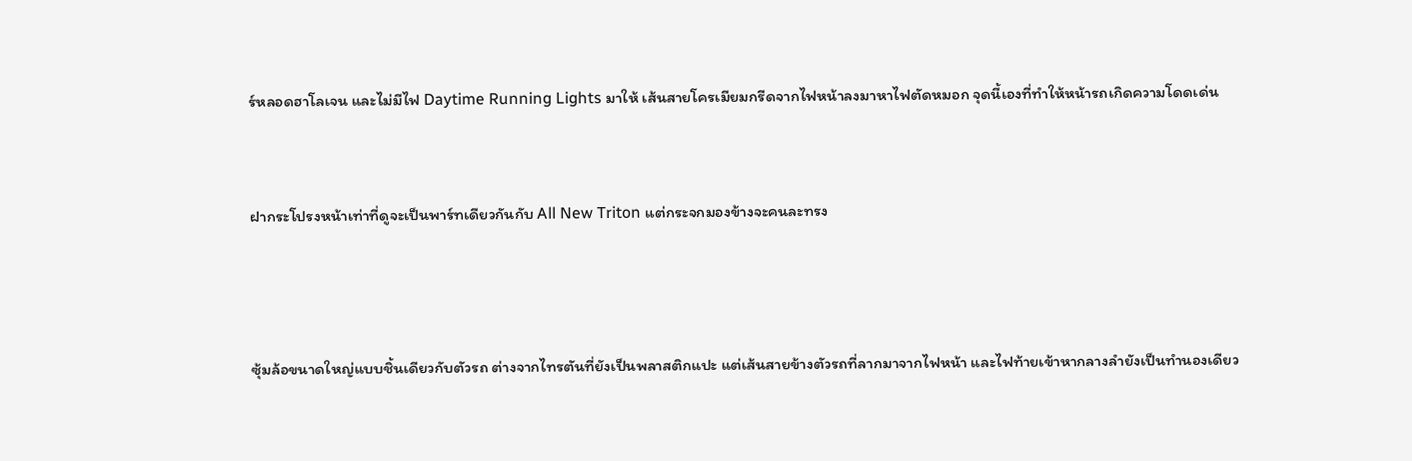ร์หลอดฮาโลเจน และไม่มีไฟ Daytime Running Lights มาให้ เส้นสายโครเมียมกรีดจากไฟหน้าลงมาหาไฟตัดหมอก จุดนี้เองที่ทำให้หน้ารถเกิดความโดดเด่น


ฝากระโปรงหน้าเท่าที่ดูจะเป็นพาร์ทเดียวกันกับ All New Triton แต่กระจกมองข้างจะคนละทรง



ซุ้มล้อขนาดใหญ่แบบชิ้นเดียวกับตัวรถ ต่างจากไทรตันที่ยังเป็นพลาสติกแปะ แต่เส้นสายข้างตัวรถที่ลากมาจากไฟหน้า และไฟท้ายเข้าหากลางลำยังเป็นทำนองเดียว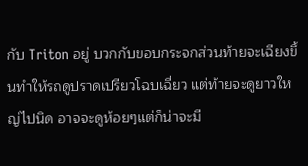กับ Triton อยู่ บวกกับขอบกระจกส่วนท้ายจะเฉียงขึ้นทำให้รถดูปราดเปรียวโฉบเฉี่ยว แต่ท้ายจะดูยาวใหญ่ไปนิด อาจจะดูห้อยๆแต่ก็น่าจะมี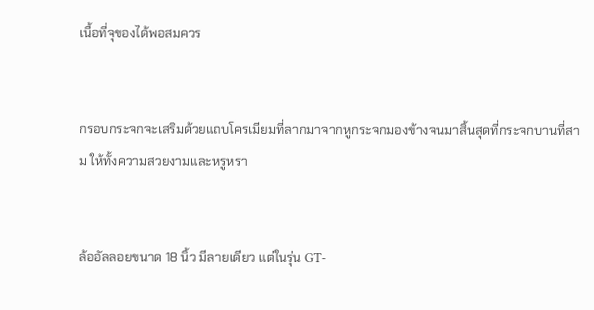เนื้อที่จุของได้พอสมควร


กรอบกระจกจะเสริมด้วยแถบโครเมียมที่ลากมาจากหูกระจกมองข้างจนมาสิ้นสุดที่กระจกบานที่สาม ให้ทั้งความสวยงามและหรูหรา


ล้ออัลลอยขนาด 18 นิ้ว มีลายเดียว แต่ในรุ่น GT-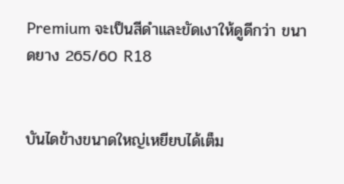Premium จะเป็นสีดำและขัดเงาให้ดูดีกว่า ขนาดยาง 265/60 R18


บันไดข้างขนาดใหญ่เหยียบได้เต็ม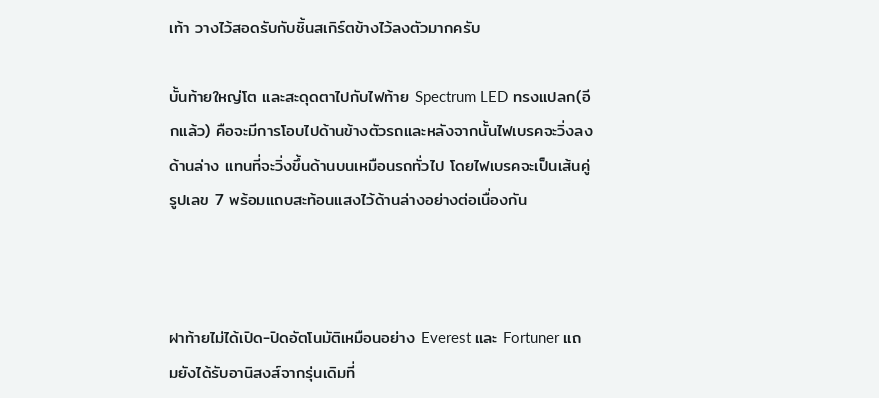เท้า วางไว้สอดรับกับชิ้นสเกิร์ตข้างไว้ลงตัวมากครับ

บั้นท้ายใหญ่โต และสะดุดตาไปกับไฟท้าย Spectrum LED ทรงแปลก(อีกแล้ว) คือจะมีการโอบไปด้านข้างตัวรถและหลังจากนั้นไฟเบรคจะวิ่งลงด้านล่าง แทนที่จะวิ่งขึ้นด้านบนเหมือนรถทั่วไป โดยไฟเบรคจะเป็นเส้นคู่รูปเลข 7 พร้อมแถบสะท้อนแสงไว้ด้านล่างอย่างต่อเนื่องกัน



ฝาท้ายไม่ได้เปิด-ปิดอัตโนมัติเหมือนอย่าง Everest และ Fortuner แถมยังได้รับอานิสงส์จากรุ่นเดิมที่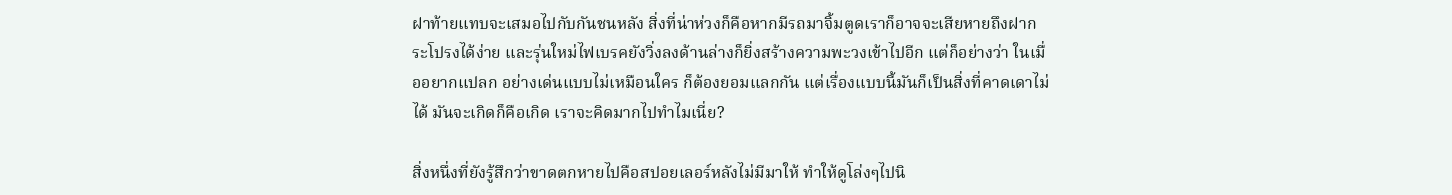ฝาท้ายแทบจะเสมอไปกับกันชนหลัง สิ่งที่น่าห่วงก็คือหากมีรถมาจิ้มตูดเราก็อาจจะเสียหายถึงฝากระโปรงได้ง่าย และรุ่นใหม่ไฟเบรคยังวิ่งลงด้านล่างก็ยิ่งสร้างความพะวงเข้าไปอีก แต่ก็อย่างว่า ในเมื่ออยากแปลก อย่างเด่นแบบไม่เหมือนใคร ก็ต้องยอมแลกกัน แต่เรื่องแบบนี้มันก็เป็นสิ่งที่คาดเดาไม่ได้ มันจะเกิดก็คือเกิด เราจะคิดมากไปทำไมเนี่ย?

สิ่งหนึ่งที่ยังรู้สึกว่าขาดตกหายไปคือสปอยเลอร์หลังไม่มีมาให้ ทำให้ดูโล่งๆไปนิ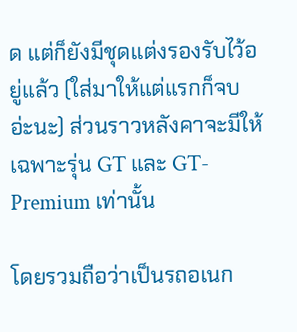ด แต่ก็ยังมีชุดแต่งรองรับไว้อยู่แล้ว (ใส่มาให้แต่แรกก็จบอ่ะนะ) ส่วนราวหลังคาจะมีให้เฉพาะรุ่น GT และ GT-Premium เท่านั้น

โดยรวมถือว่าเป็นรถอเนก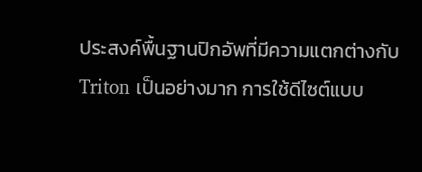ประสงค์พื้นฐานปิกอัพที่มีความแตกต่างกับ Triton เป็นอย่างมาก การใช้ดีไซต์แบบ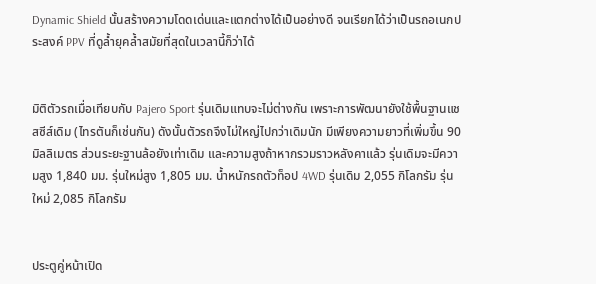Dynamic Shield นั้นสร้างความโดดเด่นและแตกต่างได้เป็นอย่างดี จนเรียกได้ว่าเป็นรถอเนกประสงค์ PPV ที่ดูล้ำยุคล้ำสมัยที่สุดในเวลานี้ก็ว่าได้


มิติตัวรถเมื่อเทียบกับ Pajero Sport รุ่นเดิมแทบจะไม่ต่างกัน เพราะการพัฒนายังใช้พื้นฐานแชสซีส์เดิม (ไทรตันก็เช่นกัน) ดังนั้นตัวรถจึงไม่ใหญ่ไปกว่าเดิมนัก มีเพียงความยาวที่เพิ่มขึ้น 90 มิลลิเมตร ส่วนระยะฐานล้อยังเท่าเดิม และความสูงถ้าหากรวมราวหลังคาแล้ว รุ่นเดิมจะมีความสูง 1,840 มม. รุ่นใหม่สูง 1,805 มม. น้ำหนักรถตัวท็อป 4WD รุ่นเดิม 2,055 กิโลกรัม รุ่นใหม่ 2,085 กิโลกรัม


ประตูคู่หน้าเปิด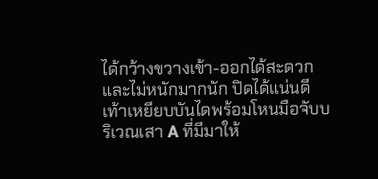ได้กว้างขวางเข้า-ออกได้สะดวกและไม่หนักมากนัก ปิดได้แน่นดี เท้าเหยียบบันไดพร้อมโหนมือจับบริเวณเสา A ที่มีมาให้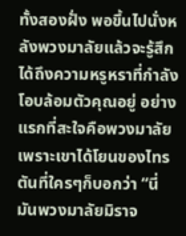ทั้งสองฝั่ง พอขึ้นไปนั่งหลังพวงมาลัยแล้วจะรู้สึกได้ถึงความหรูหราที่กำลังโอบล้อมตัวคุณอยู่ อย่างแรกที่สะใจคือพวงมาลัย เพราะเขาได้โยนของไทรตันที่ใครๆก็บอกว่า “นี่มันพวงมาลัยมิราจ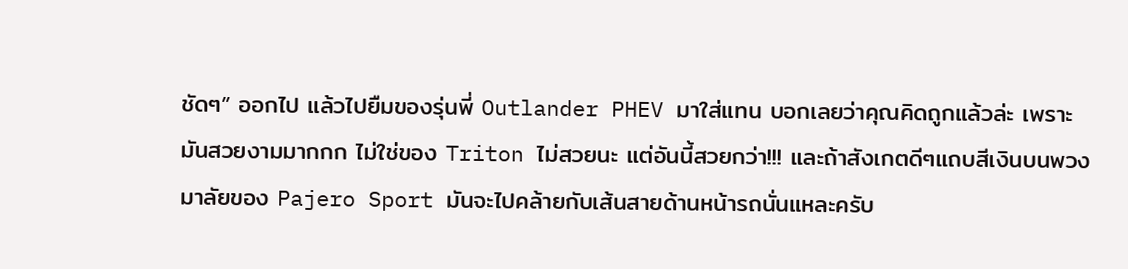ชัดๆ” ออกไป แล้วไปยืมของรุ่นพี่ Outlander PHEV มาใส่แทน บอกเลยว่าคุณคิดถูกแล้วล่ะ เพราะมันสวยงามมากกก ไม่ใช่ของ Triton ไม่สวยนะ แต่อันนี้สวยกว่า!!! และถ้าสังเกตดีๆแถบสีเงินบนพวงมาลัยของ Pajero Sport มันจะไปคล้ายกับเส้นสายด้านหน้ารถนั่นแหละครับ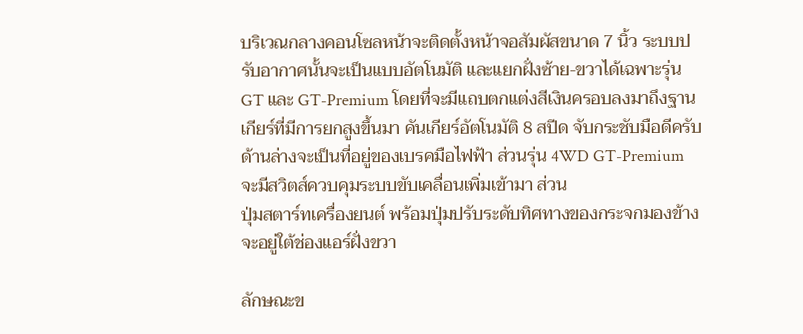บริเวณกลางคอนโซลหน้าจะติดตั้งหน้าจอสัมผัสขนาด 7 นิ้ว ระบบปรับอากาศนั้นจะเป็นแบบอัตโนมัติ และแยกฝั่งซ้าย-ขวาได้เฉพาะรุ่น GT และ GT-Premium โดยที่จะมีแถบตกแต่งสีเงินครอบลงมาถึงฐานเกียร์ที่มีการยกสูงขึ้นมา คันเกียร์อัตโนมัติ 8 สปีด จับกระชับมือดีครับ ด้านล่างจะเป็นที่อยู่ของเบรคมือไฟฟ้า ส่วนรุ่น 4WD GT-Premium จะมีสวิตส์ควบคุมระบบขับเคลื่อนเพิ่มเข้ามา ส่วน
ปุ่มสตาร์ทเครื่องยนต์ พร้อมปุ่มปรับระดับทิศทางของกระจกมองข้างจะอยู่ใต้ช่องแอร์ฝั่งขวา

ลักษณะข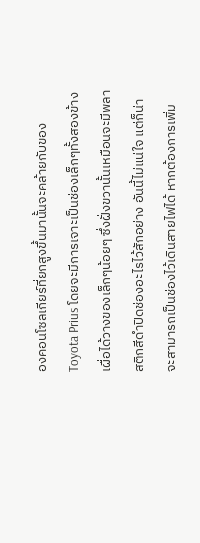องคอนโซลเกียร์ที่ยกสูงขึ้นมานั้นจะคล้ายกับของ Toyota Prius โดยจะมีการเจาะเป็นช่องเล็กๆทั้งสองข้างเผื่อได้วางของเล็กๆน้อยๆ ซึ่งฝั่งขวานั้นเหมือนจะมีพลาสติกสีดำปิดช่องอะไรไว้สักอย่าง อันนี้ไม่แน่ใจ แต่ก็น่าจะสามารถเป็นช่องไว้เดินสายไฟได้ หากต้องการเพิ่ม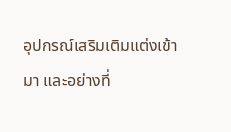อุปกรณ์เสริมเติมแต่งเข้ามา และอย่างที่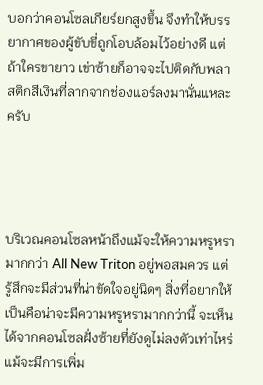บอกว่าคอนโซลเกียร์ยกสูงขึ้น จึงทำให้บรรยากาศของผู้ขับขี่ถูกโอบล้อมไว้อย่างดี แต่ถ้าใครขายาว เข่าซ้ายก็อาจจะไปติดกับพลาสติกสีเงินที่ลากจากช่องแอร์ลงมานั่นแหละครับ




บริเวณคอนโซลหน้าถึงแม้จะให้ความหรูหรามากกว่า All New Triton อยู่พอสมควร แต่รู้สึกจะมีส่วนที่น่าขัดใจอยู่นิดๆ สิ่งที่อยากให้เป็นคือน่าจะมีความหรูหรามากกว่านี้ จะเห็นได้จากคอนโซลฝั่งซ้ายที่ยังดูไม่ลงตัวเท่าไหร่แม้จะมีการเพิ่ม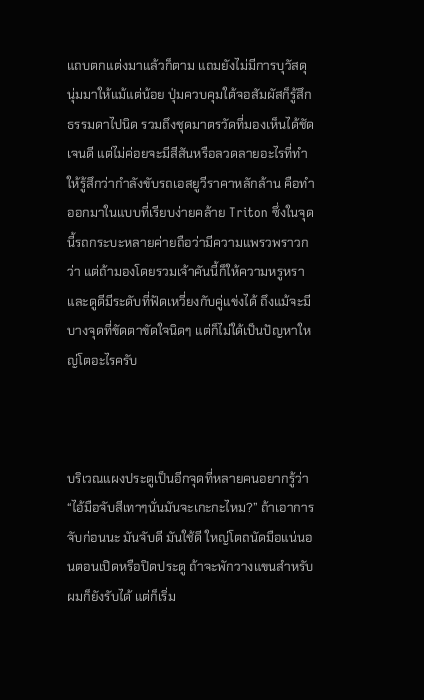แถบตกแต่งมาแล้วก็ตาม แถมยังไม่มีการบุวัสดุนุ่มมาให้แม้แต่น้อย ปุ่มควบคุมใต้จอสัมผัสก็รู้สึกธรรมดาไปนิด รวมถึงชุดมาตรวัดที่มองเห็นได้ชัดเจนดี แต่ไม่ค่อยจะมีสีสันหรือลวดลายอะไรที่ทำให้รู้สึกว่ากำลังขับรถเอสยูวีราคาหลักล้าน คือทำออกมาในแบบที่เรียบง่ายคล้าย Triton ซึ่งในจุดนี้รถกระบะหลายค่ายถือว่ามีความแพรวพราวกว่า แต่ถ้ามองโดยรวมเจ้าคันนี้ก็ให้ความหรูหราและดูดีมีระดับที่ฟัดเหวี่ยงกับคู่แข่งได้ ถึงแม้จะมีบางจุดที่ขัดตาขัดใจนิดๆ แต่ก็ไม่ใด้เป็นปัญหาใหญ่โตอะไรครับ



บริเวณแผงประตูเป็นอีกจุดที่หลายคนอยากรู้ว่า “ไอ้มือจับสีเทาๆนั่นมันจะเกะกะไหม?” ถ้าเอาการจับก่อนนะ มันจับดี มันใช้ดี ใหญ่โตถนัดมือแน่นอนตอนเปิดหรือปิดประตู ถ้าจะพักวางแขนสำหรับผมก็ยังรับได้ แต่ก็เริ่ม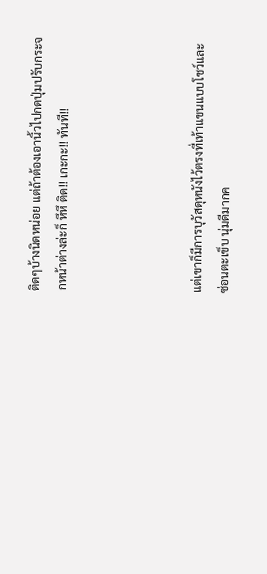ติดๆบ้างนิดหน่อย แต่ถ้าต้องเอานิ้วไปกดปุ่มปรับกระจกหน้าต่างล่ะก็ หึหึ ติด!! เกะกะ!! ทันที!!




แต่เขาก็มีการบุวัสดุหนังไว้ตรงที่เท้าแขนแบบโชว์และซ่อนตะเข็บ นุ่มดีมากค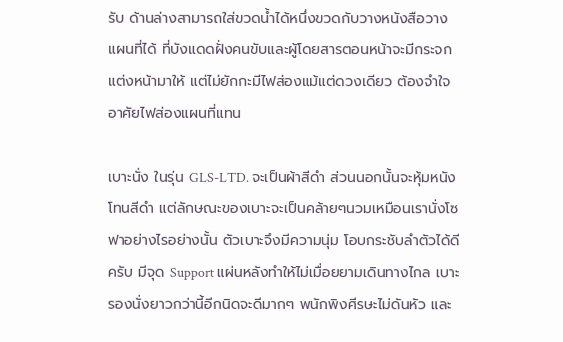รับ ด้านล่างสามารถใส่ขวดน้ำได้หนึ่งขวดกับวางหนังสือวางแผนที่ได้ ที่บังแดดฝั่งคนขับและผู้โดยสารตอนหน้าจะมีกระจกแต่งหน้ามาให้ แต่ไม่ยักกะมีไฟส่องแม้แต่ดวงเดียว ต้องจำใจอาศัยไฟส่องแผนที่แทน

เบาะนั่ง ในรุ่น GLS-LTD. จะเป็นผ้าสีดำ ส่วนนอกนั้นจะหุ้มหนังโทนสีดำ แต่ลักษณะของเบาะจะเป็นคล้ายๆนวมเหมือนเรานั่งโซฟาอย่างไรอย่างนั้น ตัวเบาะจึงมีความนุ่ม โอบกระชับลำตัวได้ดีครับ มีจุด Support แผ่นหลังทำให้ไม่เมื่อยยามเดินทางไกล เบาะรองนั่งยาวกว่านี้อีกนิดจะดีมากๆ พนักพิงศีรษะไม่ดันหัว และ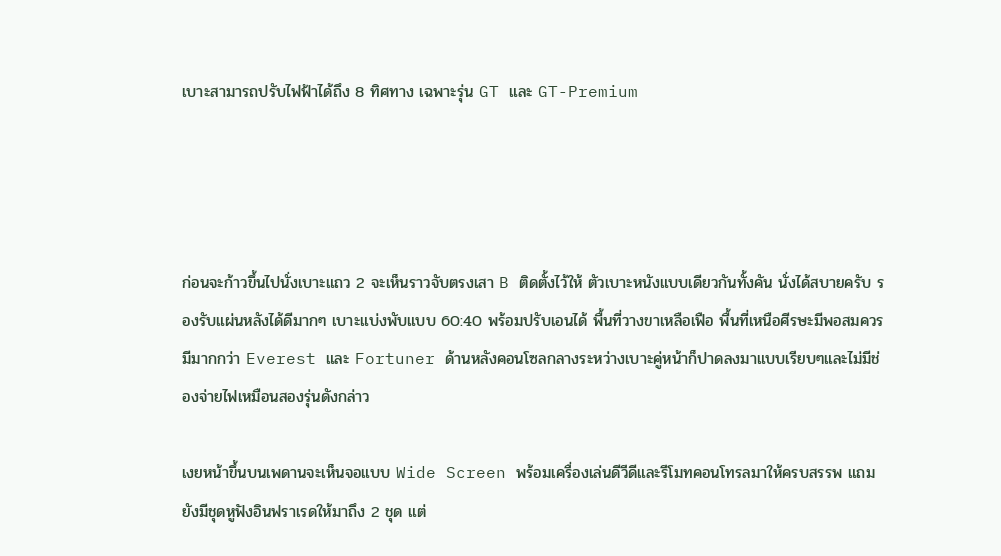เบาะสามารถปรับไฟฟ้าได้ถึง 8 ทิศทาง เฉพาะรุ่น GT และ GT-Premium




ก่อนจะก้าวขึ้นไปนั่งเบาะแถว 2 จะเห็นราวจับตรงเสา B ติดตั้งไว้ให้ ตัวเบาะหนังแบบเดียวกันทั้งคัน นั่งได้สบายครับ รองรับแผ่นหลังได้ดีมากๆ เบาะแบ่งพับแบบ 60:40 พร้อมปรับเอนได้ พื้นที่วางขาเหลือเฟือ พื้นที่เหนือศีรษะมีพอสมควร มีมากกว่า Everest และ Fortuner ด้านหลังคอนโซลกลางระหว่างเบาะคู่หน้าก็ปาดลงมาแบบเรียบๆและไม่มีช่องจ่ายไฟเหมือนสองรุ่นดังกล่าว

เงยหน้าขึ้นบนเพดานจะเห็นจอแบบ Wide Screen พร้อมเครื่องเล่นดีวีดีและรีโมทคอนโทรลมาให้ครบสรรพ แถมยังมีชุดหูฟังอินฟราเรดให้มาถึง 2 ชุด แต่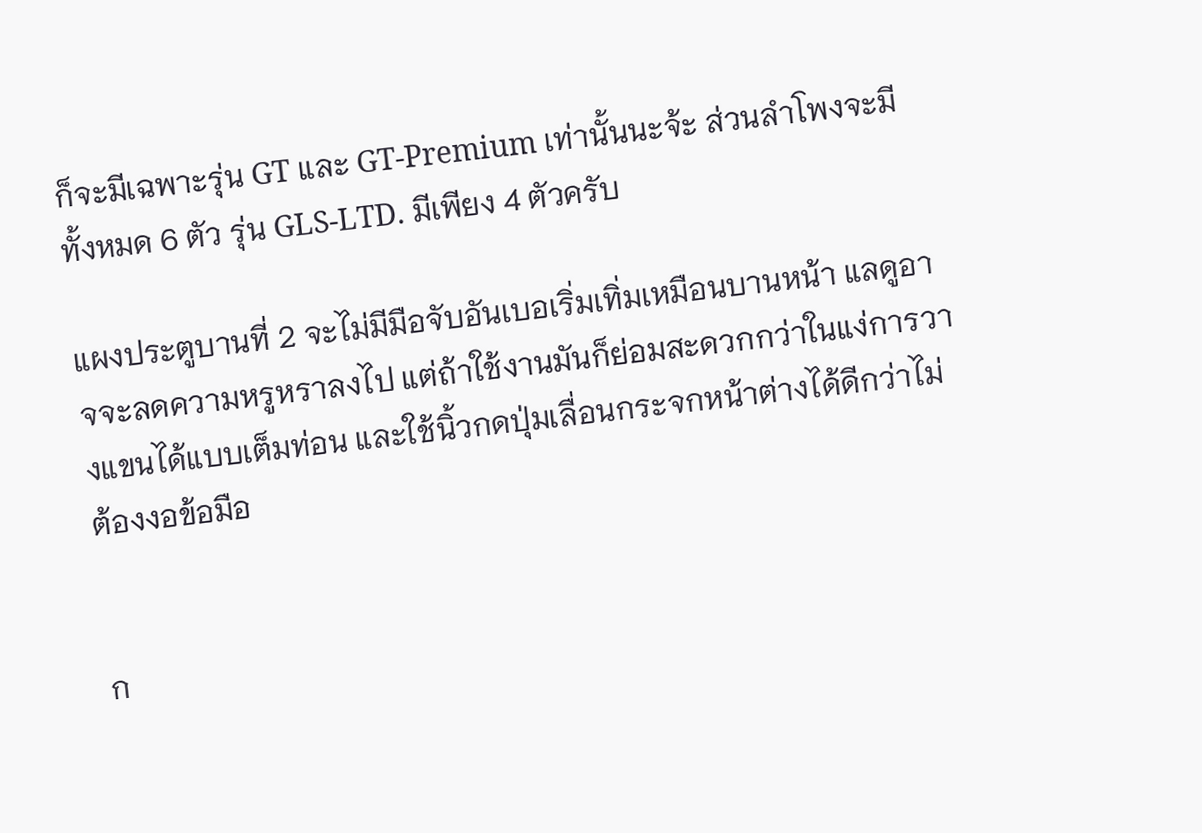ก็จะมีเฉพาะรุ่น GT และ GT-Premium เท่านั้นนะจ้ะ ส่วนลำโพงจะมีทั้งหมด 6 ตัว รุ่น GLS-LTD. มีเพียง 4 ตัวครับ

แผงประตูบานที่ 2 จะไม่มีมือจับอันเบอเริ่มเทิ่มเหมือนบานหน้า แลดูอาจจะลดความหรูหราลงไป แต่ถ้าใช้งานมันก็ย่อมสะดวกกว่าในแง่การวางแขนได้แบบเต็มท่อน และใช้นิ้วกดปุ่มเลื่อนกระจกหน้าต่างได้ดีกว่าไม่ต้องงอข้อมือ


ก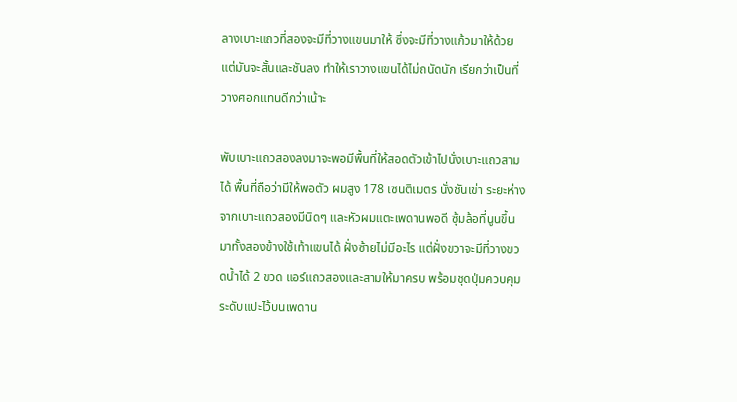ลางเบาะแถวที่สองจะมีที่วางแขนมาให้ ซึ่งจะมีที่วางแก้วมาให้ด้วย แต่มันจะสั้นและชันลง ทำให้เราวางแขนได้ไม่ถนัดนัก เรียกว่าเป็นที่วางศอกแทนดีกว่าเน้าะ

พับเบาะแถวสองลงมาจะพอมีพื้นที่ให้สอดตัวเข้าไปนั่งเบาะแถวสามได้ พื้นที่ถือว่ามีให้พอตัว ผมสูง 178 เซนติเมตร นั่งชันเข่า ระยะห่างจากเบาะแถวสองมีนิดๆ และหัวผมแตะเพดานพอดี ซุ้มล้อที่นูนขึ้นมาทั้งสองข้างใช้เท้าแขนได้ ฝั่งซ้ายไม่มีอะไร แต่ฝั่งขวาจะมีที่วางขวดน้ำได้ 2 ขวด แอร์แถวสองและสามให้มาครบ พร้อมชุดปุ่มควบคุมระดับแปะไว้บนเพดาน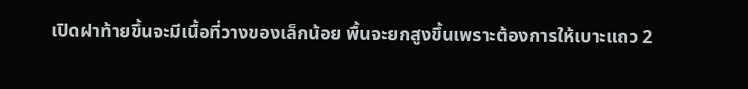เปิดฝาท้ายขึ้นจะมีเนื้อที่วางของเล็กน้อย พื้นจะยกสูงขึ้นเพราะต้องการให้เบาะแถว 2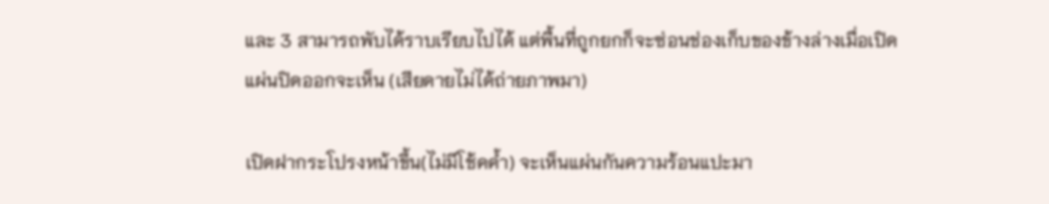และ 3 สามารถพับได้ราบเรียบไปได้ แต่พื้นที่ถูกยกก็จะซ่อนช่องเก็บของข้างล่างเมื่อเปิดแผ่นปิดออกจะเห็น (เสียดายไม่ได้ถ่ายภาพมา)

เปิดฝากระโปรงหน้าขึ้น(ไม่มีโช้คค้ำ) จะเห็นแผ่นกันความร้อนแปะมา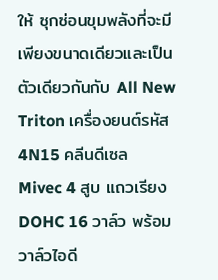ให้ ซุกซ่อนขุมพลังที่จะมีเพียงขนาดเดียวและเป็นตัวเดียวกันกับ All New Triton เครื่องยนต์รหัส 4N15 คลีนดีเซล Mivec 4 สูบ แถวเรียง DOHC 16 วาล์ว พร้อมวาล์วไอดี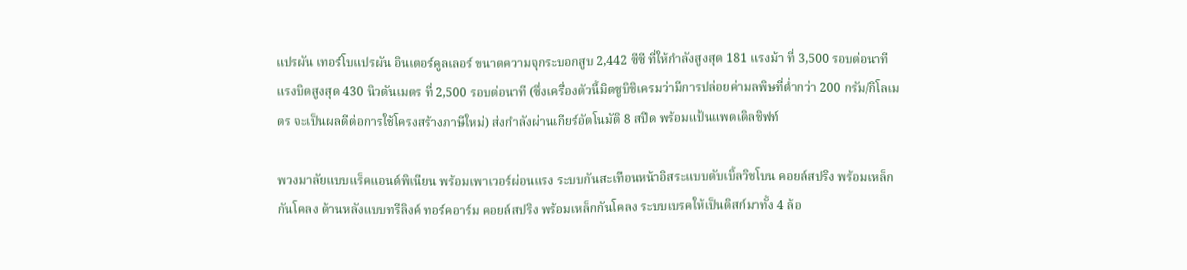แปรผัน เทอร์โบแปรผัน อินเตอร์คูลเลอร์ ขนาดความจุกระบอกสูบ 2,442 ซีซี ที่ให้กำลังสูงสุด 181 แรงม้า ที่ 3,500 รอบต่อนาที แรงบิดสูงสุด 430 นิวตันเมตร ที่ 2,500 รอบต่อนาที (ซึ่งเครื่องตัวนี้มิตซูบิชิเครมว่ามีการปล่อยค่ามลพิษที่ต่ำกว่า 200 กรัม/กิโลเมตร จะเป็นผลดีต่อการใช้โครงสร้างภาษีใหม่) ส่งกำลังผ่านเกียร์อัตโนมัติ 8 สปีด พร้อมแป้นแพดเดิลชิฟท์

พวงมาลัยแบบแร็คแอนด์พิเนียน พร้อมเพาเวอร์ผ่อนแรง ระบบกันสะเทือนหน้าอิสระแบบดับเบิ้ลวิชโบน คอยล์สปริง พร้อมเหล็กกันโคลง ด้านหลังแบบทรีลิงค์ ทอร์คอาร์ม คอยล์สปริง พร้อมเหล็กกันโคลง ระบบเบรคให้เป็นดิสก์มาทั้ง 4 ล้อ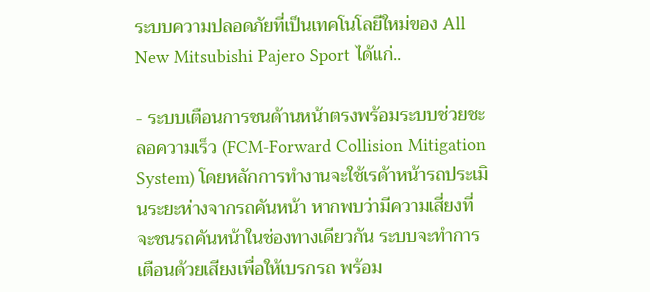ระบบความปลอดภัยที่เป็นเทคโนโลยีใหม่ของ All New Mitsubishi Pajero Sport ได้แก่..

- ระบบเตือนการชนด้านหน้าตรงพร้อมระบบช่วยชะลอความเร็ว (FCM-Forward Collision Mitigation System) โดยหลักการทำงานจะใช้เรด้าหน้ารถประเมินระยะห่างจากรถคันหน้า หากพบว่ามีความเสี่ยงที่จะชนรถคันหน้าในช่องทางเดียวกัน ระบบจะทำการเตือนด้วยเสียงเพื่อให้เบรกรถ พร้อม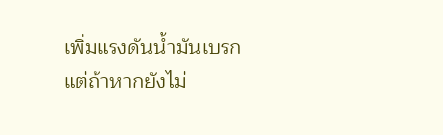เพิ่มแรงดันน้ำมันเบรก แต่ถ้าหากยังไม่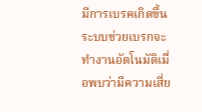มีการเบรคเกิดขึ้น ระบบช่วยเบรกจะทำงานอัตโนมัติเมื่อพบว่ามีความเสี่ย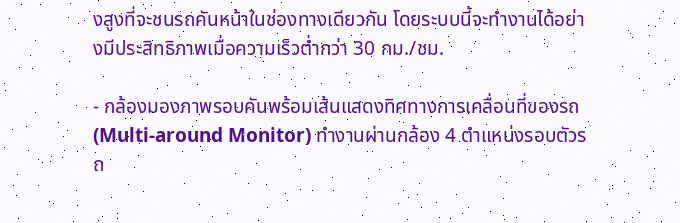งสูงที่จะชนรถคันหน้าในช่องทางเดียวกัน โดยระบบนี้จะทำงานได้อย่างมีประสิทธิภาพเมื่อความเร็วต่ำกว่า 30 กม./ชม.

- กล้องมองภาพรอบคันพร้อมเส้นแสดงทิศทางการเคลื่อนที่ของรถ (Multi-around Monitor) ทำงานผ่านกล้อง 4 ตำแหน่งรอบตัวรถ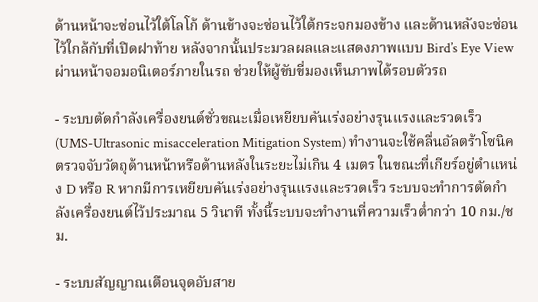ด้านหน้าจะซ่อนไว้ใต้โลโก้ ด้านข้างจะซ่อนไว้ใต้กระจกมองข้าง และด้านหลังจะซ่อนไว้ใกล้กับที่เปิดฝาท้าย หลังจากนั้นประมวลผลและแสดงภาพแบบ Bird’s Eye View ผ่านหน้าจอมอนิเตอร์ภายในรถ ช่วยให้ผู้ขับขี่มองเห็นภาพได้รอบตัวรถ

- ระบบตัดกำลังเครื่องยนต์ชั่วขณะเมื่อเหยียบคันเร่งอย่างรุนแรงและรวดเร็ว (UMS-Ultrasonic misacceleration Mitigation System) ทำงานจะใช้คลื่นอัลตร้าโซนิคตรวจจับวัตถุด้านหน้าหรือด้านหลังในระยะไม่เกิน 4 เมตร ในขณะที่เกียร์อยู่ตำแหน่ง D หรือ R หากมีการเหยียบคันเร่งอย่างรุนแรงและรวดเร็ว ระบบจะทำการตัดกำลังเครื่องยนต์ไว้ประมาณ 5 วินาที ทั้งนี้ระบบจะทำงานที่ความเร็วต่ำกว่า 10 กม./ชม.

- ระบบสัญญาณเตือนจุดอับสาย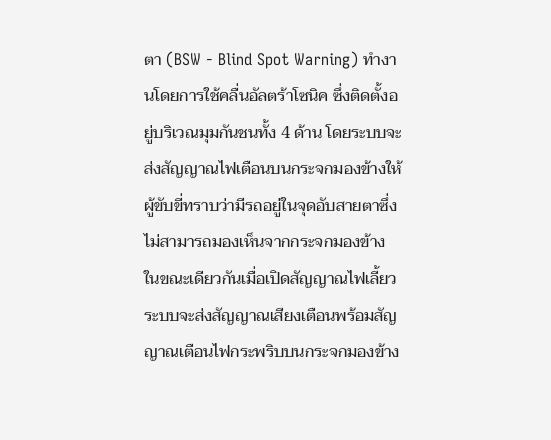ตา (BSW - Blind Spot Warning) ทำงานโดยการใช้คลื่นอัลตร้าโซนิค ซึ่งติดตั้งอยู่บริเวณมุมกันชนทั้ง 4 ด้าน โดยระบบจะส่งสัญญาณไฟเตือนบนกระจกมองข้างให้ผู้ขับขี่ทราบว่ามีรถอยู่ในจุดอับสายตาซึ่งไม่สามารถมองเห็นจากกระจกมองข้าง ในขณะเดียวกันเมื่อเปิดสัญญาณไฟเลี้ยว ระบบจะส่งสัญญาณเสียงเตือนพร้อมสัญญาณเตือนไฟกระพริบบนกระจกมองข้าง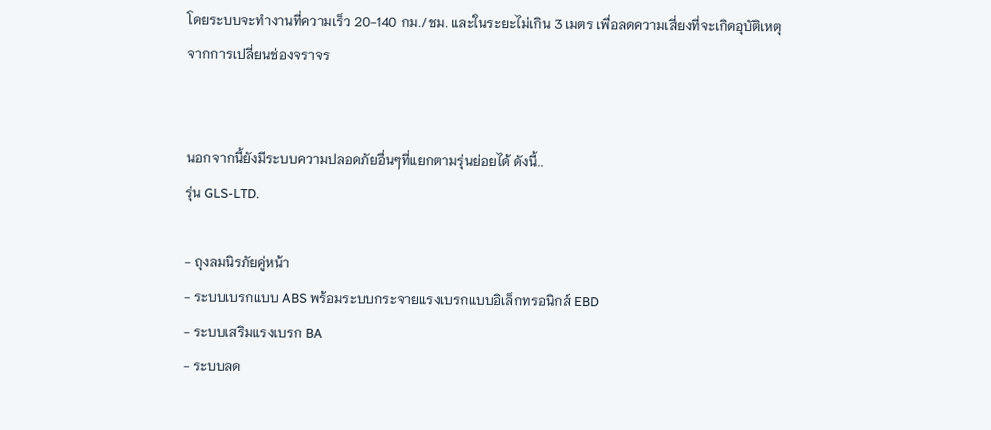โดยระบบจะทำงานที่ความเร็ว 20-140 กม./ชม. และในระยะไม่เกิน 3 เมตร เพื่อลดความเสี่ยงที่จะเกิดอุบัติเหตุจากการเปลี่ยนช่องจราจร


นอกจากนี้ยังมีระบบความปลอดภัยอื่นๆที่แยกตามรุ่นย่อยได้ ดังนี้..
รุ่น GLS-LTD.

- ถุงลมนิรภัยคู่หน้า
- ระบบเบรกแบบ ABS พร้อมระบบกระจายแรงเบรกแบบอิเล็กทรอนิกส์ EBD
- ระบบเสริมแรงเบรก BA
- ระบบลด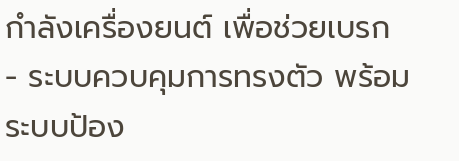กำลังเครื่องยนต์ เพื่อช่วยเบรก
- ระบบควบคุมการทรงตัว พร้อมระบบป้อง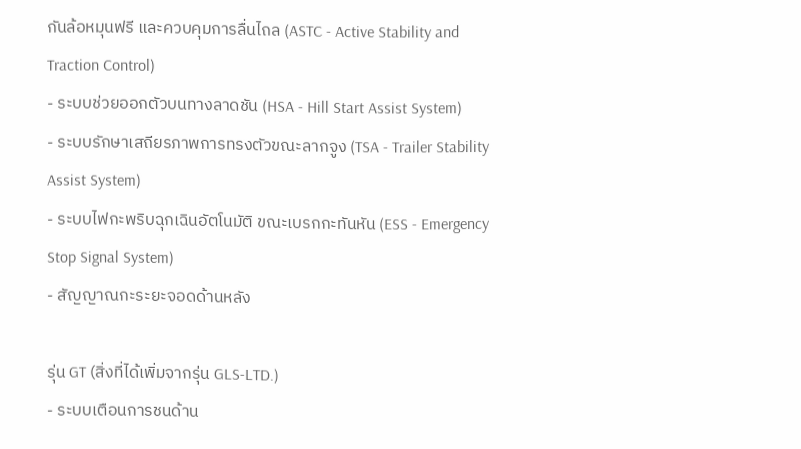กันล้อหมุนฟรี และควบคุมการลื่นไถล (ASTC - Active Stability and Traction Control)
- ระบบช่วยออกตัวบนทางลาดชัน (HSA - Hill Start Assist System)
- ระบบรักษาเสถียรภาพการทรงตัวขณะลากจูง (TSA - Trailer Stability Assist System)
- ระบบไฟกะพริบฉุกเฉินอัตโนมัติ ขณะเบรกกะทันหัน (ESS - Emergency Stop Signal System)
- สัญญาณกะระยะจอดด้านหลัง

รุ่น GT (สิ่งที่ได้เพิ่มจากรุ่น GLS-LTD.)
- ระบบเตือนการชนด้าน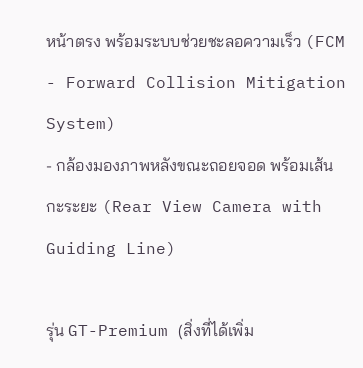หน้าตรง พร้อมระบบช่วยชะลอความเร็ว (FCM - Forward Collision Mitigation System)
- กล้องมองภาพหลังขณะถอยจอด พร้อมเส้นกะระยะ (Rear View Camera with Guiding Line)

รุ่น GT-Premium (สิ่งที่ได้เพิ่ม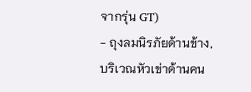จากรุ่น GT)
- ถุงลมนิรภัยด้านข้าง, บริเวณหัวเข่าด้านคน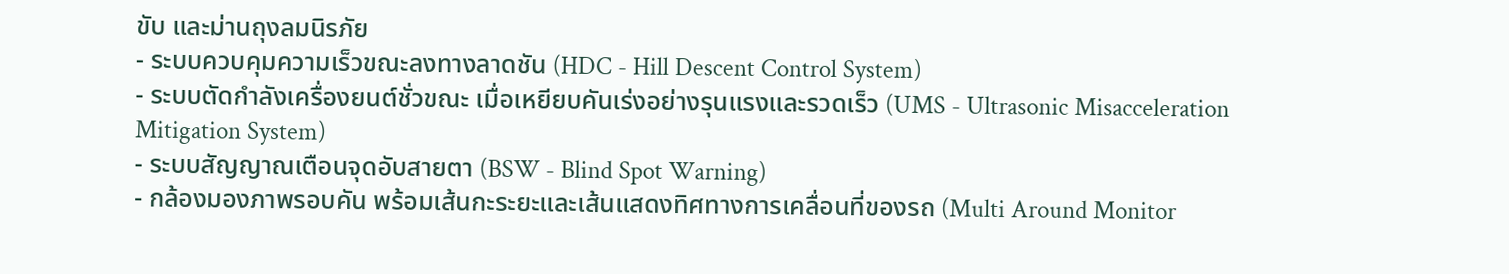ขับ และม่านถุงลมนิรภัย
- ระบบควบคุมความเร็วขณะลงทางลาดชัน (HDC - Hill Descent Control System)
- ระบบตัดกำลังเครื่องยนต์ชั่วขณะ เมื่อเหยียบคันเร่งอย่างรุนแรงและรวดเร็ว (UMS - Ultrasonic Misacceleration Mitigation System)
- ระบบสัญญาณเตือนจุดอับสายตา (BSW - Blind Spot Warning)
- กล้องมองภาพรอบคัน พร้อมเส้นกะระยะและเส้นแสดงทิศทางการเคลื่อนที่ของรถ (Multi Around Monitor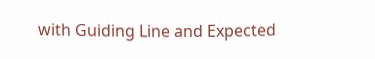with Guiding Line and Expected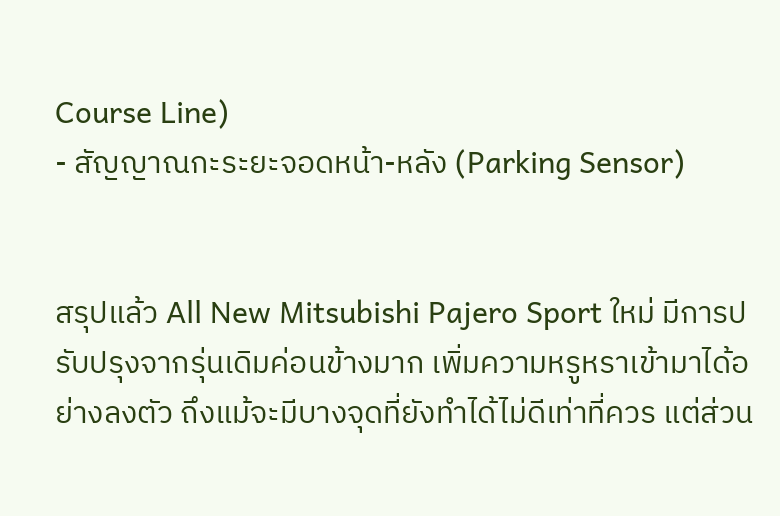Course Line)
- สัญญาณกะระยะจอดหน้า-หลัง (Parking Sensor)


สรุปแล้ว All New Mitsubishi Pajero Sport ใหม่ มีการปรับปรุงจากรุ่นเดิมค่อนข้างมาก เพิ่มความหรูหราเข้ามาได้อย่างลงตัว ถึงแม้จะมีบางจุดที่ยังทำได้ไม่ดีเท่าที่ควร แต่ส่วน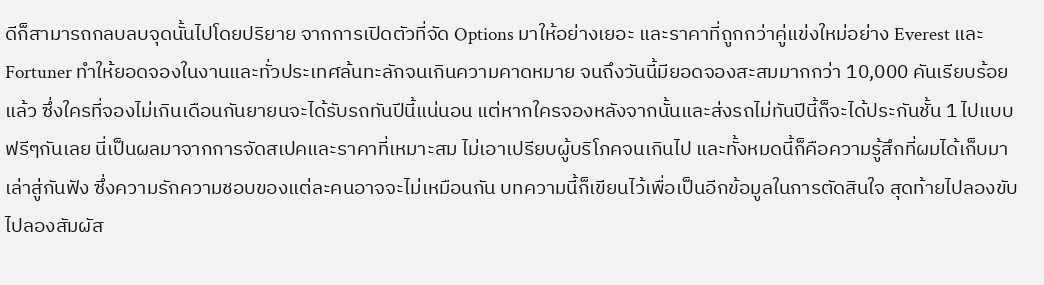ดีก็สามารถกลบลบจุดนั้นไปโดยปริยาย จากการเปิดตัวที่จัด Options มาให้อย่างเยอะ และราคาที่ถูกกว่าคู่แข่งใหม่อย่าง Everest และ Fortuner ทำให้ยอดจองในงานและทั่วประเทศล้นทะลักจนเกินความคาดหมาย จนถึงวันนี้มียอดจองสะสมมากกว่า 10,000 คันเรียบร้อยแล้ว ซึ่งใครที่จองไม่เกินเดือนกันยายนจะได้รับรถทันปีนี้แน่นอน แต่หากใครจองหลังจากนั้นและส่งรถไม่ทันปีนี้ก็จะได้ประกันชั้น 1 ไปแบบฟรีๆกันเลย นี่เป็นผลมาจากการจัดสเปคและราคาที่เหมาะสม ไม่เอาเปรียบผู้บริโภคจนเกินไป และทั้งหมดนี้ก็คือความรู้สึกที่ผมได้เก็บมาเล่าสู่กันฟัง ซึ่งความรักความชอบของแต่ละคนอาจจะไม่เหมือนกัน บทความนี้ก็เขียนไว้เพื่อเป็นอีกข้อมูลในการตัดสินใจ สุดท้ายไปลองขับ ไปลองสัมผัส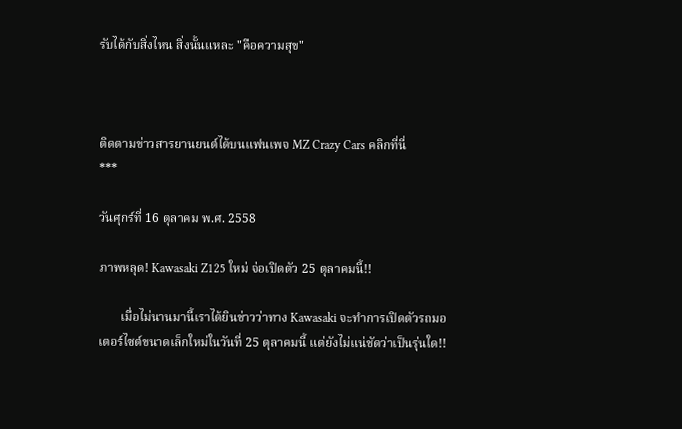รับได้กับสิ่งไหน สิ่งนั้นแหละ "คือความสุข"



ติดตามข่าวสารยานยนต์ได้บนแฟนเพจ MZ Crazy Cars คลิกที่นี่
***

วันศุกร์ที่ 16 ตุลาคม พ.ศ. 2558

ภาพหลุด! Kawasaki Z125 ใหม่ จ่อเปิดตัว 25 ตุลาคมนี้!!

       เมื่อไม่นานมานี้เราได้ยินข่าวว่าทาง Kawasaki จะทำการเปิดตัวรถมอเตอร์ไซต์ขนาดเล็กใหม่ในวันที่ 25 ตุลาคมนี้ แต่ยังไม่แน่ชัดว่าเป็นรุ่นใด!!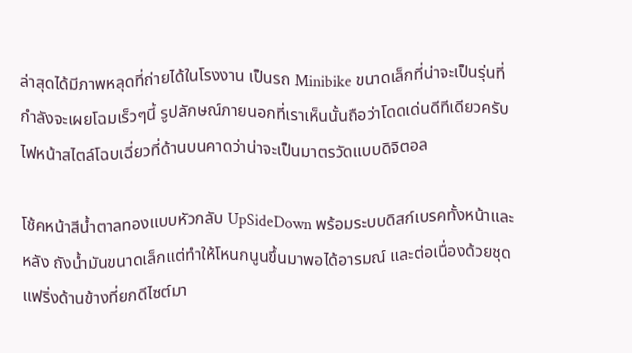ล่าสุดได้มีภาพหลุดที่ถ่ายได้ในโรงงาน เป็นรถ Minibike ขนาดเล็กที่น่าจะเป็นรุ่นที่กำลังจะเผยโฉมเร็วๆนี้ รูปลักษณ์ภายนอกที่เราเห็นนั้นถือว่าโดดเด่นดีทีเดียวครับ ไฟหน้าสไตล์โฉบเฉี่ยวที่ด้านบนคาดว่าน่าจะเป็นมาตรวัดแบบดิจิตอล

โช้คหน้าสีน้ำตาลทองแบบหัวกลับ UpSideDown พร้อมระบบดิสก์เบรคทั้งหน้าและหลัง ถังน้ำมันขนาดเล็กแต่ทำให้โหนกนูนขึ้นมาพอได้อารมณ์ และต่อเนื่องด้วยชุดแฟริ่งด้านข้างที่ยกดีไซต์มา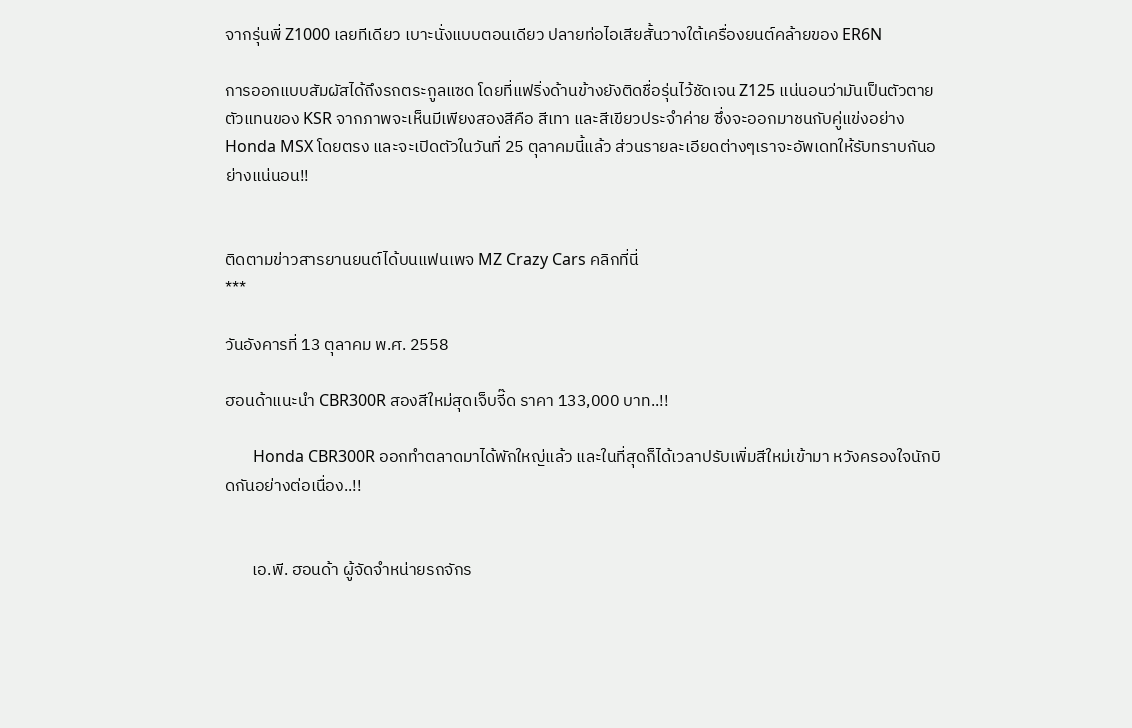จากรุ่นพี่ Z1000 เลยทีเดียว เบาะนั่งแบบตอนเดียว ปลายท่อไอเสียสั้นวางใต้เครื่องยนต์คล้ายของ ER6N

การออกแบบสัมผัสได้ถึงรถตระกูลแซด โดยที่แฟริ่งด้านข้างยังติดชื่อรุ่นไว้ชัดเจน Z125 แน่นอนว่ามันเป็นตัวตายตัวแทนของ KSR จากภาพจะเห็นมีเพียงสองสีคือ สีเทา และสีเขียวประจำค่าย ซึ่งจะออกมาชนกับคู่แข่งอย่าง Honda MSX โดยตรง และจะเปิดตัวในวันที่ 25 ตุลาคมนี้แล้ว ส่วนรายละเอียดต่างๆเราจะอัพเดทให้รับทราบกันอย่างแน่นอน!!


ติดตามข่าวสารยานยนต์ได้บนแฟนเพจ MZ Crazy Cars คลิกที่นี่
***

วันอังคารที่ 13 ตุลาคม พ.ศ. 2558

ฮอนด้าแนะนำ CBR300R สองสีใหม่สุดเจ็บจี๊ด ราคา 133,000 บาท..!!

       Honda CBR300R ออกทำตลาดมาได้พักใหญ่แล้ว และในที่สุดก็ได้เวลาปรับเพิ่มสีใหม่เข้ามา หวังครองใจนักบิดกันอย่างต่อเนื่อง..!!


       เอ.พี. ฮอนด้า ผู้จัดจำหน่ายรถจักร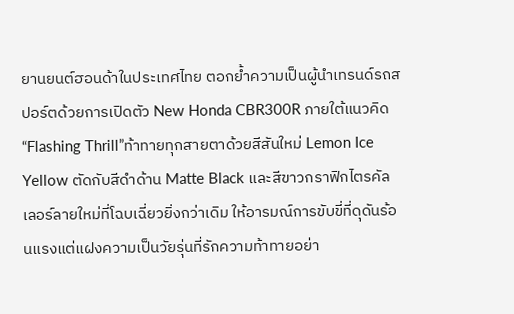ยานยนต์ฮอนด้าในประเทศไทย ตอกย้ำความเป็นผู้นำเทรนด์รถสปอร์ตด้วยการเปิดตัว New Honda CBR300R ภายใต้แนวคิด “Flashing Thrill”ท้าทายทุกสายตาด้วยสีสันใหม่ Lemon Ice Yellow ตัดกับสีดำด้าน Matte Black และสีขาวกราฟิกไตรคัลเลอร์ลายใหม่ที่โฉบเฉี่ยวยิ่งกว่าเดิม ให้อารมณ์การขับขี่ที่ดุดันร้อนแรงแต่แฝงความเป็นวัยรุ่นที่รักความท้าทายอย่า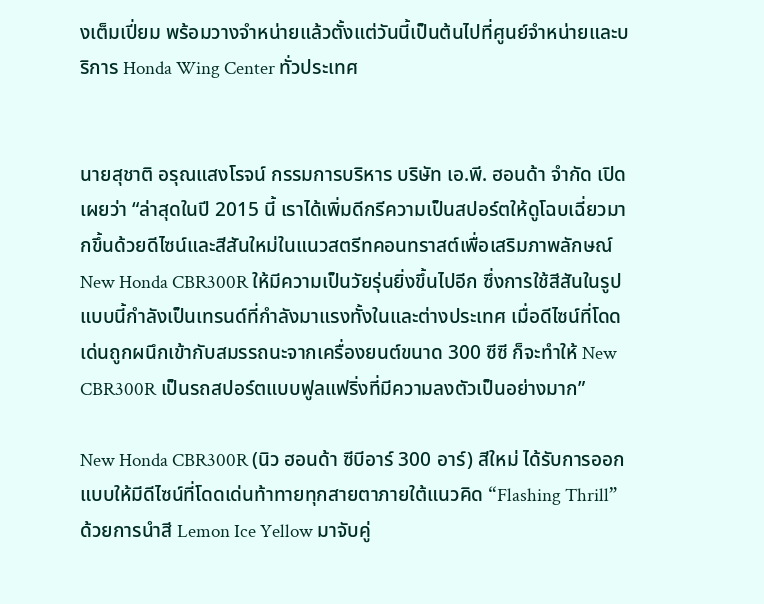งเต็มเปี่ยม พร้อมวางจำหน่ายแล้วตั้งแต่วันนี้เป็นต้นไปที่ศูนย์จำหน่ายและบริการ Honda Wing Center ทั่วประเทศ


นายสุชาติ อรุณแสงโรจน์ กรรมการบริหาร บริษัท เอ.พี. ฮอนด้า จำกัด เปิดเผยว่า “ล่าสุดในปี 2015 นี้ เราได้เพิ่มดีกรีความเป็นสปอร์ตให้ดูโฉบเฉี่ยวมากขึ้นด้วยดีไซน์และสีสันใหม่ในแนวสตรีทคอนทราสต์เพื่อเสริมภาพลักษณ์ New Honda CBR300R ให้มีความเป็นวัยรุ่นยิ่งขึ้นไปอีก ซึ่งการใช้สีสันในรูปแบบนี้กำลังเป็นเทรนด์ที่กำลังมาแรงทั้งในและต่างประเทศ เมื่อดีไซน์ที่โดดเด่นถูกผนึกเข้ากับสมรรถนะจากเครื่องยนต์ขนาด 300 ซีซี ก็จะทำให้ New CBR300R เป็นรถสปอร์ตแบบฟูลแฟริ่งที่มีความลงตัวเป็นอย่างมาก”

New Honda CBR300R (นิว ฮอนด้า ซีบีอาร์ 300 อาร์) สีใหม่ ได้รับการออกแบบให้มีดีไซน์ที่โดดเด่นท้าทายทุกสายตาภายใต้แนวคิด “Flashing Thrill” ด้วยการนำสี Lemon Ice Yellow มาจับคู่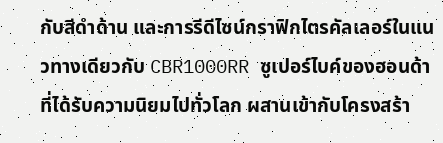กับสีดำด้าน และการรีดีไซน์กราฟิกไตรคัลเลอร์ในแนวทางเดียวกับ CBR1000RR ซูเปอร์ไบค์ของฮอนด้าที่ได้รับความนิยมไปทั่วโลก ผสานเข้ากับโครงสร้า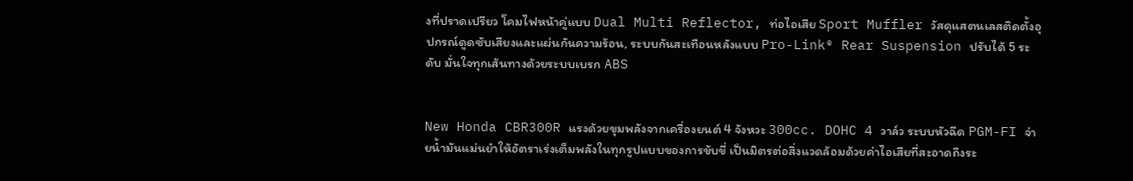งที่ปราดเปรียว โคมไฟหน้าคู่แบบ Dual Multi Reflector, ท่อไอเสีย Sport Muffler วัสดุแสตนเลสติดตั้งอุปกรณ์ดูดซับเสียงและแผ่นกันความร้อน, ระบบกันสะเทือนหลังแบบ Pro-Link® Rear Suspension ปรับได้ 5 ระดับ มั่นใจทุกเส้นทางด้วยระบบเบรก ABS


New Honda CBR300R แรงด้วยขุมพลังจากเครื่องยนต์ 4 จังหวะ 300cc. DOHC 4 วาล์ว ระบบหัวฉีด PGM-FI จ่ายน้ำมันแม่นยำให้อัตราเร่งเต็มพลังในทุกรูปแบบของการขับขี่ เป็นมิตรต่อสิ่งแวดล้อมด้วยค่าไอเสียที่สะอาดถึงระ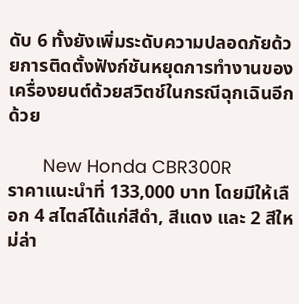ดับ 6 ทั้งยังเพิ่มระดับความปลอดภัยด้วยการติดตั้งฟังก์ชันหยุดการทำงานของเครื่องยนต์ด้วยสวิตช์ในกรณีฉุกเฉินอีกด้วย

       New Honda CBR300R
ราคาแนะนำที่ 133,000 บาท โดยมีให้เลือก 4 สไตล์ได้แก่สีดำ, สีแดง และ 2 สีใหม่ล่า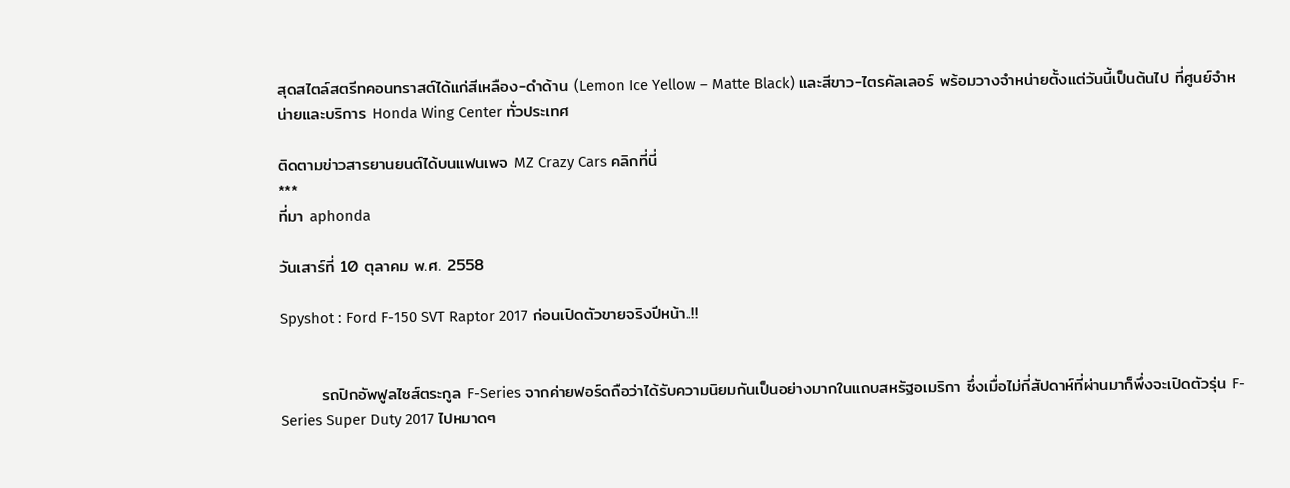สุดสไตล์สตรีทคอนทราสต์ได้แก่สีเหลือง-ดำด้าน (Lemon Ice Yellow – Matte Black) และสีขาว-ไตรคัลเลอร์ พร้อมวางจำหน่ายตั้งแต่วันนี้เป็นต้นไป ที่ศูนย์จำหน่ายและบริการ Honda Wing Center ทั่วประเทศ

ติดตามข่าวสารยานยนต์ได้บนแฟนเพจ MZ Crazy Cars คลิกที่นี่
***
ที่มา aphonda

วันเสาร์ที่ 10 ตุลาคม พ.ศ. 2558

Spyshot : Ford F-150 SVT Raptor 2017 ก่อนเปิดตัวขายจริงปีหน้า..!!


       รถปิกอัพฟูลไซส์ตระกูล F-Series จากค่ายฟอร์ดถือว่าได้รับความนิยมกันเป็นอย่างมากในแถบสหรัฐอเมริกา ซึ่งเมื่อไม่กี่สัปดาห์ที่ผ่านมาก็พึ่งจะเปิดตัวรุ่น F-Series Super Duty 2017 ไปหมาดๆ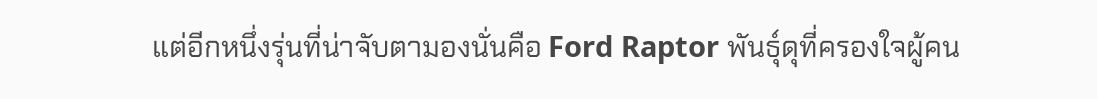แต่อีกหนึ่งรุ่นที่น่าจับตามองนั่นคือ Ford Raptor พันธุ์ดุที่ครองใจผู้คน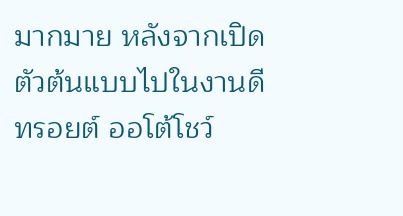มากมาย หลังจากเปิดตัวต้นแบบไปในงานดีทรอยต์ ออโต้โชว์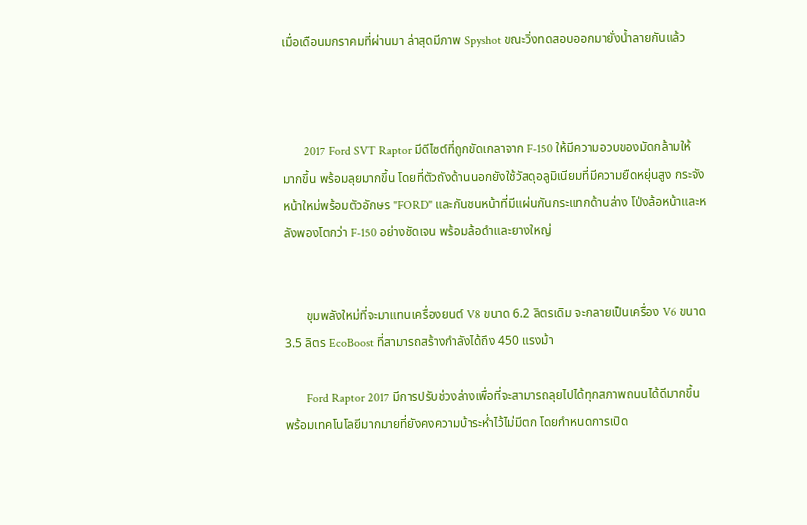เมื่อเดือนมกราคมที่ผ่านมา ล่าสุดมีภาพ Spyshot ขณะวิ่งทดสอบออกมายั่งน้ำลายกันแล้ว



       2017 Ford SVT Raptor มีดีไซต์ที่ถูกขัดเกลาจาก F-150 ให้มีความอวบของมัดกล้ามให้มากขึ้น พร้อมลุยมากขึ้น โดยที่ตัวถังด้านนอกยังใช้วัสดุอลูมิเนียมที่มีความยืดหยุ่นสูง กระจังหน้าใหม่พร้อมตัวอักษร "FORD" และกันชนหน้าที่มีแผ่นกันกระแทกด้านล่าง โป่งล้อหน้าและหลังพองโตกว่า F-150 อย่างชัดเจน พร้อมล้อดำและยางใหญ่


       ขุมพลังใหม่ที่จะมาแทนเครื่องยนต์ V8 ขนาด 6.2 ลิตรเดิม จะกลายเป็นเครื่อง V6 ขนาด 3.5 ลิตร EcoBoost ที่สามารถสร้างกำลังได้ถึง 450 แรงม้า

       Ford Raptor 2017 มีการปรับช่วงล่างเพื่อที่จะสามารถลุยไปได้ทุกสภาพถนนได้ดีมากขึ้น พร้อมเทคโนโลยีมากมายที่ยังคงความบ้าระห่ำไว้ไม่มีตก โดยกำหนดการเปิด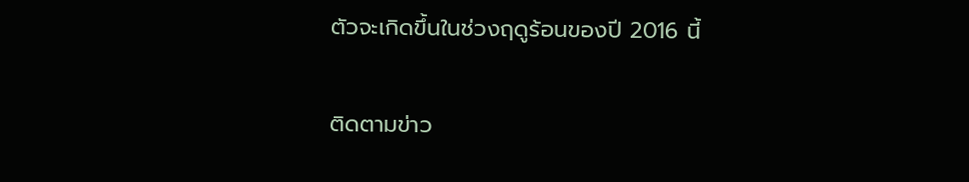ตัวจะเกิดขึ้นในช่วงฤดูร้อนของปี 2016 นี้

ติดตามข่าว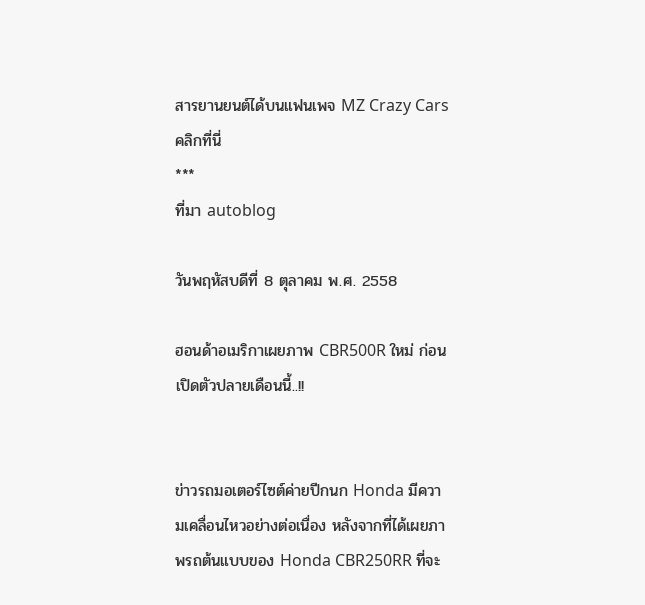สารยานยนต์ได้บนแฟนเพจ MZ Crazy Cars คลิกที่นี่
***
ที่มา autoblog

วันพฤหัสบดีที่ 8 ตุลาคม พ.ศ. 2558

ฮอนด้าอเมริกาเผยภาพ CBR500R ใหม่ ก่อนเปิดตัวปลายเดือนนี้..!!


ข่าวรถมอเตอร์ไซต์ค่ายปีกนก Honda มีความเคลื่อนไหวอย่างต่อเนื่อง หลังจากที่ได้เผยภาพรถต้นแบบของ Honda CBR250RR ที่จะ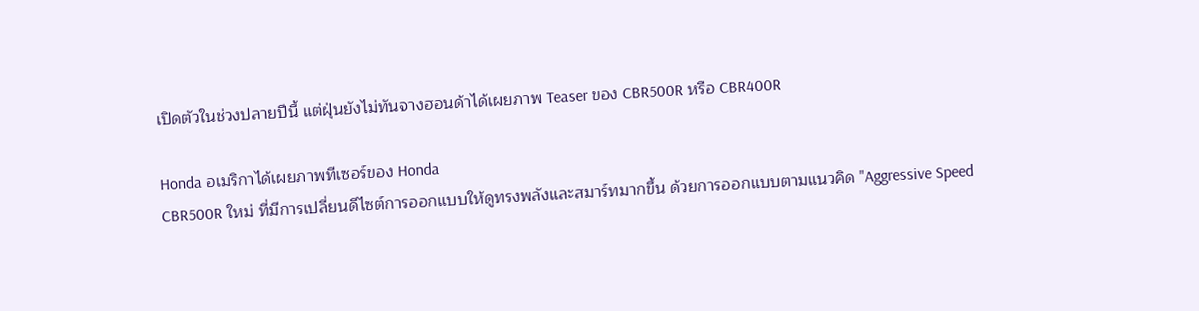เปิดตัวในช่วงปลายปีนี้ แต่ฝุ่นยังไม่ทันจางฮอนด้าได้เผยภาพ Teaser ของ CBR500R หรือ CBR400R

Honda อเมริกาได้เผยภาพทีเซอร์ของ Honda
CBR500R ใหม่ ที่มีการเปลี่ยนดีไซต์การออกแบบให้ดูทรงพลังและสมาร์ทมากขึ้น ด้วยการออกแบบตามแนวคิด "Aggressive Speed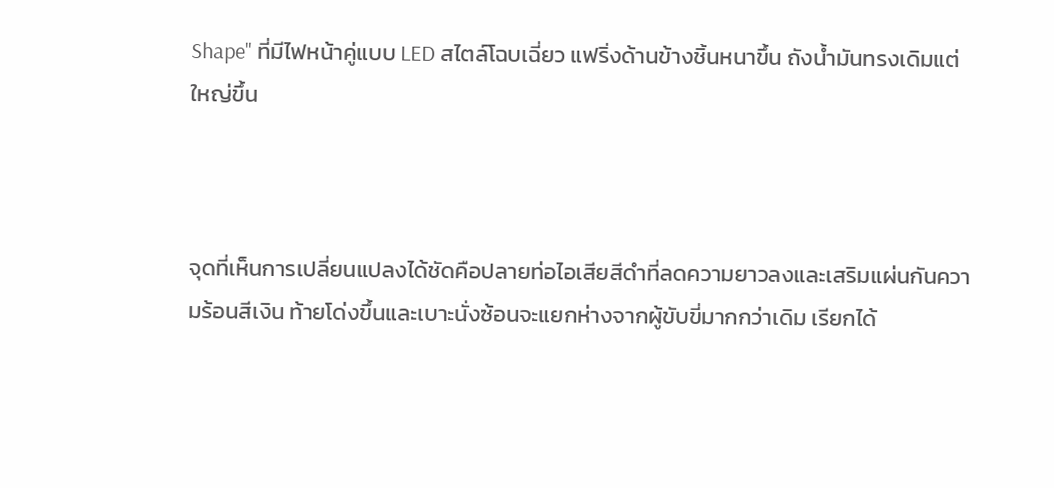Shape" ที่มีไฟหน้าคู่แบบ LED สไตล์โฉบเฉี่ยว แฟริ่งด้านข้างชิ้นหนาขึ้น ถังน้ำมันทรงเดิมแต่ใหญ่ขึ้น



จุดที่เห็นการเปลี่ยนแปลงได้ชัดคือปลายท่อไอเสียสีดำที่ลดความยาวลงและเสริมแผ่นกันความร้อนสีเงิน ท้ายโด่งขึ้นและเบาะนั่งซ้อนจะแยกห่างจากผู้ขับขี่มากกว่าเดิม เรียกได้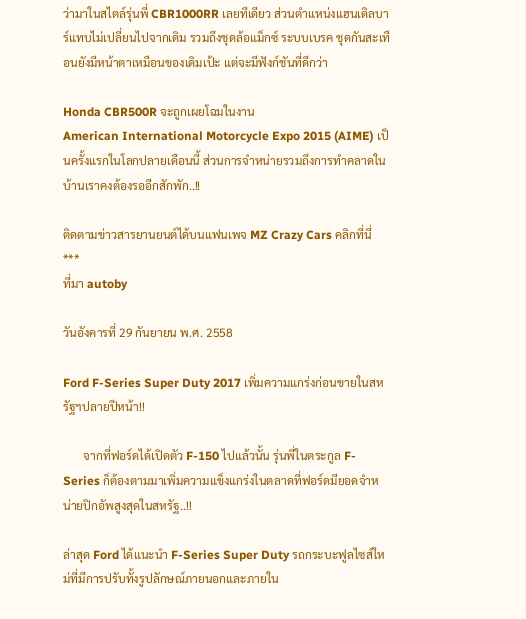ว่ามาในสไตล์รุ่นพี่ CBR1000RR เลยทีเดียว ส่วนตำแหน่งแฮนเดิลบาร์แทบไม่เปลี่ยนไปจากเดิม รวมถึงชุดล้อแม็กซ์ ระบบเบรค ชุดกันสะเทือนยังมีหน้าตาเหมือนของเดิมเป้ะ แต่จะมีฟังก์ชันที่ดีกว่า

Honda CBR500R จะถูกเผยโฉมในงาน
American International Motorcycle Expo 2015 (AIME) เป็นครั้งแรกในโลกปลายเดือนนี้ ส่วนการจำหน่ายรวมถึงการทำคลาดในบ้านเราคงต้องรออีกสักพัก..!!

ติดตามข่าวสารยานยนต์ได้บนแฟนเพจ MZ Crazy Cars คลิกที่นี่
***
ที่มา autoby

วันอังคารที่ 29 กันยายน พ.ศ. 2558

Ford F-Series Super Duty 2017 เพิ่มความแกร่งก่อนขายในสหรัฐฯปลายปีหน้า!!

       จากที่ฟอร์ดได้เปิดตัว F-150 ไปแล้วนั้น รุ่นพี่ในตระกูล F-Series ก็ต้องตามมาเพิ่มความแข็งแกร่งในตลาดที่ฟอร์ดมียอดจำหน่ายปิกอัพสูงสุดในสหรัฐ..!!

ล่าสุด Ford ได้แนะนำ F-Series Super Duty รถกระบะฟูลไซส์ใหม่ที่มีการปรับทั้งรูปลักษณ์ภายนอกและภายใน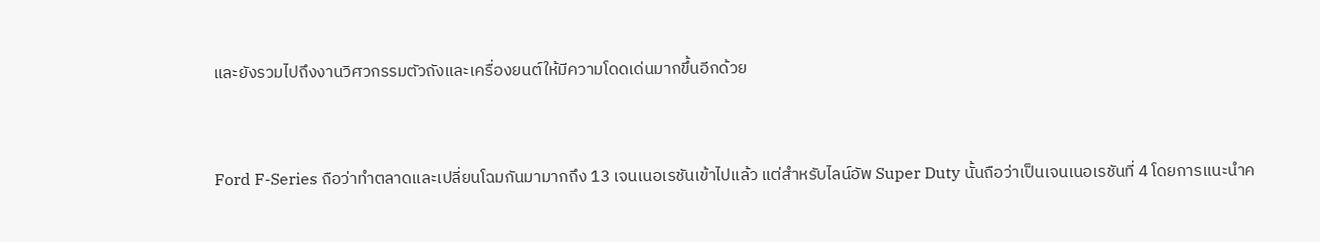และยังรวมไปถึงงานวิศวกรรมตัวถังและเครื่องยนต์ให้มีความโดดเด่นมากขึ้นอีกด้วย


Ford F-Series ถือว่าทำตลาดและเปลี่ยนโฉมกันมามากถึง 13 เจนเนอเรชันเข้าไปแล้ว แต่สำหรับไลน์อัพ Super Duty นั้นถือว่าเป็นเจนเนอเรชันที่ 4 โดยการแนะนำค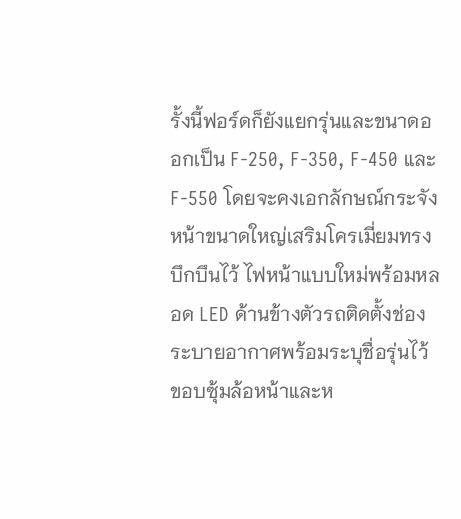รั้งนี้ฟอร์ดก็ยังแยกรุ่นและขนาดออกเป็น F-250, F-350, F-450 และ F-550 โดยจะคงเอกลักษณ์กระจังหน้าขนาดใหญ่เสริมโครเมี่ยมทรงบึกบึนไว้ ไฟหน้าแบบใหม่พร้อมหลอด LED ด้านข้างตัวรถติดตั้งช่องระบายอากาศพร้อมระบุชื่อรุ่นไว้ ขอบซุ้มล้อหน้าและห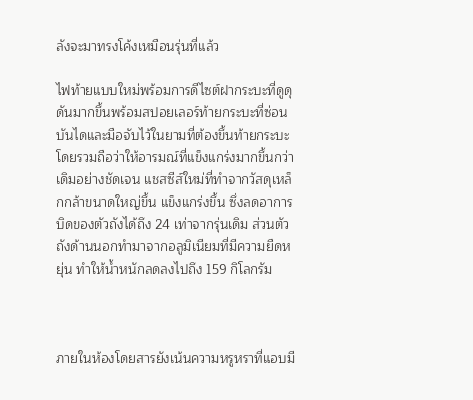ลังจะมาทรงโค้งเหมือนรุ่นที่แล้ว

ไฟท้ายแบบใหม่พร้อมการดีไซต์ฝากระบะที่ดูดุดันมากขึ้นพร้อมสปอยเลอร์ท้ายกระบะที่ซ่อนบันไดและมือจับไว้ในยามที่ต้องขึ้นท้ายกระบะ โดยรวมถือว่าให้อารมณ์ที่แข็งแกร่งมากขึ้นกว่าเดิมอย่างชัดเจน แชสซีส์ใหม่ที่ทำจากวัสดุเหล็กกล้าขนาดใหญ่ขึ้น แข็งแกร่งขึ้น ซึ่งลดอาการบิดของตัวถังได้ถึง 24 เท่าจากรุ่นเดิม ส่วนตัวถังด้านนอกทำมาจากอลูมิเนียมที่มีความยืดหยุ่น ทำให้น้ำหนักลดลงไปถึง 159 กิโลกรัม



ภายในห้องโดยสารยังเน้นความหรูหราที่แอบมี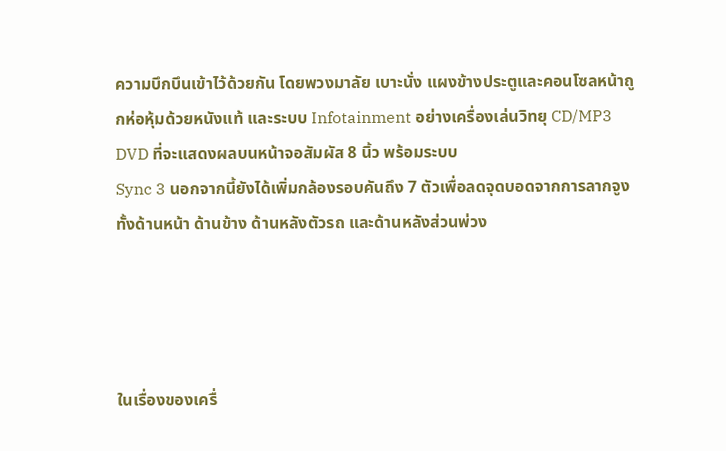ความบึกบึนเข้าไว้ด้วยกัน โดยพวงมาลัย เบาะนั่ง แผงข้างประตูและคอนโซลหน้าถูกห่อหุ้มด้วยหนังแท้ และระบบ Infotainment อย่างเครื่องเล่นวิทยุ CD/MP3 DVD ที่จะแสดงผลบนหน้าจอสัมผัส 8 นิ้ว พร้อมระบบ
Sync 3 นอกจากนี้ยังได้เพิ่มกล้องรอบคันถึง 7 ตัวเพื่อลดจุดบอดจากการลากจูงทั้งด้านหน้า ด้านข้าง ด้านหลังตัวรถ และด้านหลังส่วนพ่วง




ในเรื่องของเครื่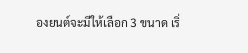องยนต์จะมีให้เลือก 3 ขนาด เริ่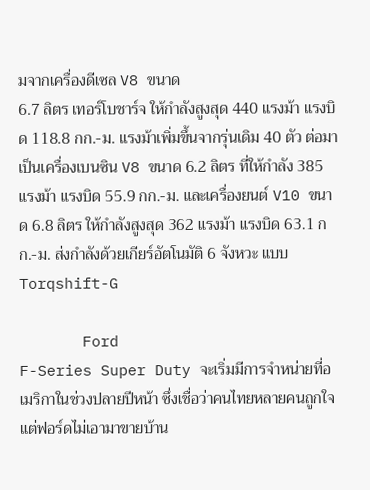มจากเครื่องดีเซล V8 ขนาด
6.7 ลิตร เทอร์โบชาร์จ ให้กำลังสูงสุด 440 แรงม้า แรงบิด 118.8 กก.-ม. แรงม้าเพิ่มขึ้นจากรุ่นเดิม 40 ตัว ต่อมาเป็นเครื่องเบนซิน V8 ขนาด 6.2 ลิตร ที่ให้กำลัง 385 แรงม้า แรงบิด 55.9 กก.-ม. และเครื่องยนต์ V10 ขนาด 6.8 ลิตร ให้กำลังสูงสุด 362 แรงม้า แรงบิด 63.1 กก.-ม. ส่งกำลังด้วยเกียร์อัตโนมัติ 6 จังหวะ แบบ Torqshift-G

       Ford
F-Series Super Duty จะเริ่มมีการจำหน่ายที่อเมริกาในช่วงปลายปีหน้า ซึ่งเชื่อว่าคนไทยหลายคนถูกใจ แต่ฟอร์ดไม่เอามาขายบ้าน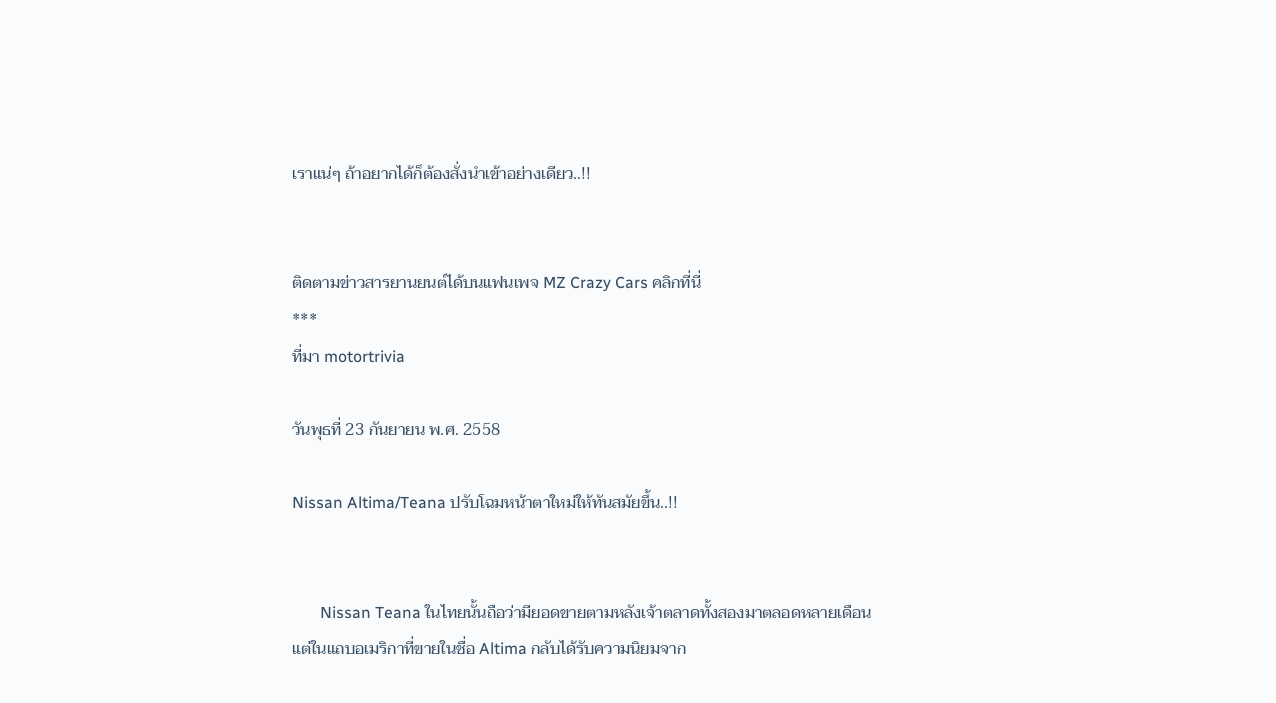เราแน่ๆ ถ้าอยากได้ก็ต้องสั่งนำเข้าอย่างเดียว..!!


ติดตามข่าวสารยานยนต์ได้บนแฟนเพจ MZ Crazy Cars คลิกที่นี่
***
ที่มา motortrivia

วันพุธที่ 23 กันยายน พ.ศ. 2558

Nissan Altima/Teana ปรับโฉมหน้าตาใหม่ให้ทันสมัยขึ้น..!!


       Nissan Teana ในไทยนั้นถือว่ามียอดขายตามหลังเจ้าตลาดทั้งสองมาตลอดหลายเดือน แต่ในแถบอเมริกาที่ขายในชื่อ Altima กลับได้รับความนิยมจาก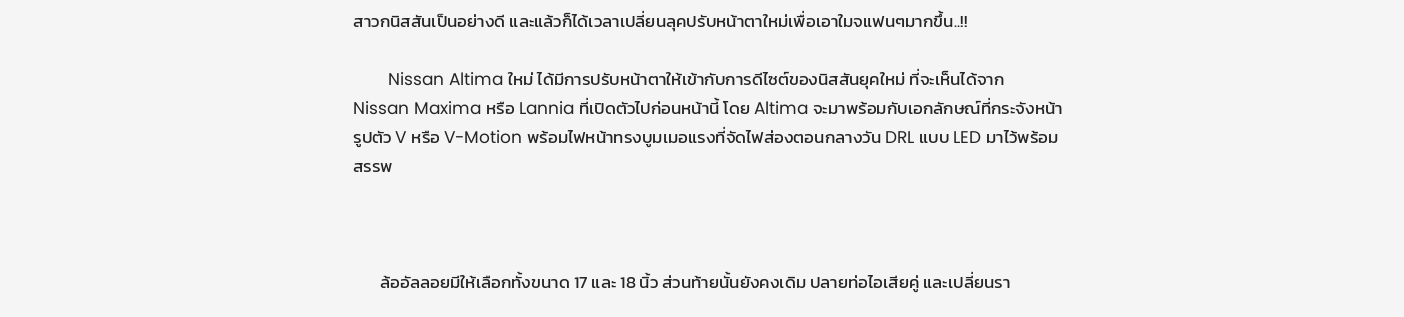สาวกนิสสันเป็นอย่างดี และแล้วก็ได้เวลาเปลี่ยนลุคปรับหน้าตาใหม่เพื่อเอาใมจแฟนๆมากขึ้น..!!

       Nissan Altima ใหม่ ได้มีการปรับหน้าตาให้เข้ากับการดีไซต์ของนิสสันยุคใหม่ ที่จะเห็นได้จาก Nissan Maxima หรือ Lannia ที่เปิดตัวไปก่อนหน้านี้ โดย Altima จะมาพร้อมกับเอกลักษณ์ที่กระจังหน้ารูปตัว V หรือ V-Motion พร้อมไฟหน้าทรงบูมเมอแรงที่จัดไฟส่องตอนกลางวัน DRL แบบ LED มาไว้พร้อมสรรพ



       ล้ออัลลอยมีให้เลือกทั้งขนาด 17 และ 18 นิ้ว ส่วนท้ายนั้นยังคงเดิม ปลายท่อไอเสียคู่ และเปลี่ยนรา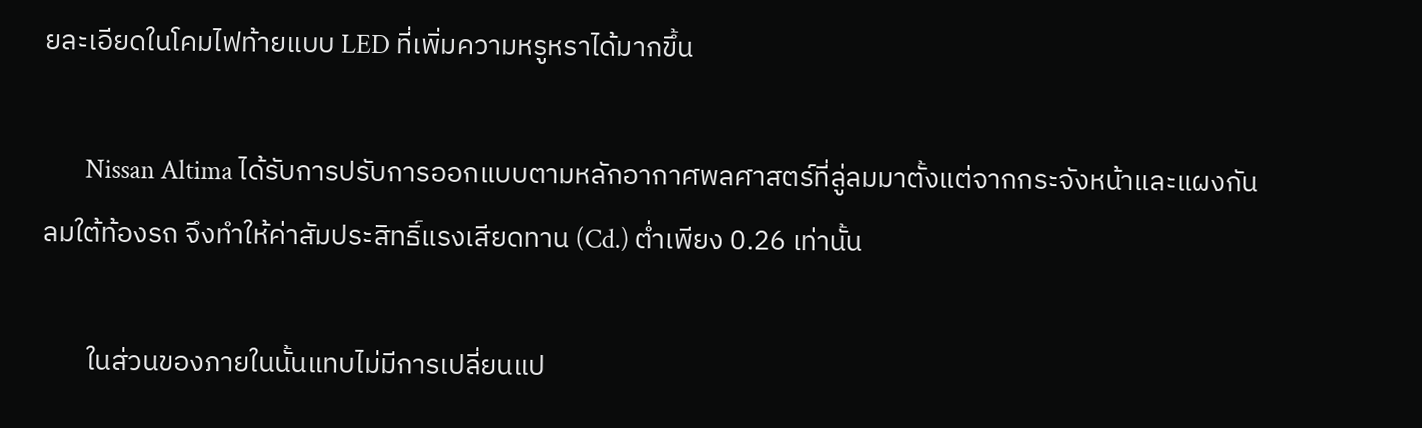ยละเอียดในโคมไฟท้ายแบบ LED ที่เพิ่มความหรูหราได้มากขึ้น

       Nissan Altima ได้รับการปรับการออกแบบตามหลักอากาศพลศาสตร์ที่ลู่ลมมาตั้งแต่จากกระจังหน้าและแผงกันลมใต้ท้องรถ จึงทำให้ค่าสัมประสิทธิ์แรงเสียดทาน (Cd.) ต่ำเพียง 0.26 เท่านั้น

       ในส่วนของภายในนั้นแทบไม่มีการเปลี่ยนแป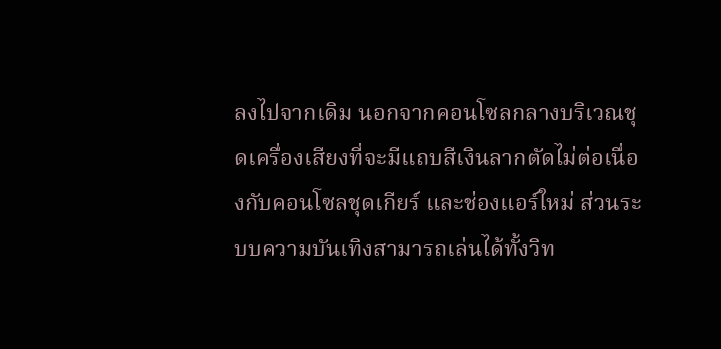ลงไปจากเดิม นอกจากคอนโซลกลางบริเวณชุดเครื่องเสียงที่จะมีแถบสีเงินลากตัดไม่ต่อเนื่องกับคอนโซลชุดเกียร์ และช่องแอร์ใหม่ ส่วนระบบความบันเทิงสามารถเล่นได้ทั้งวิท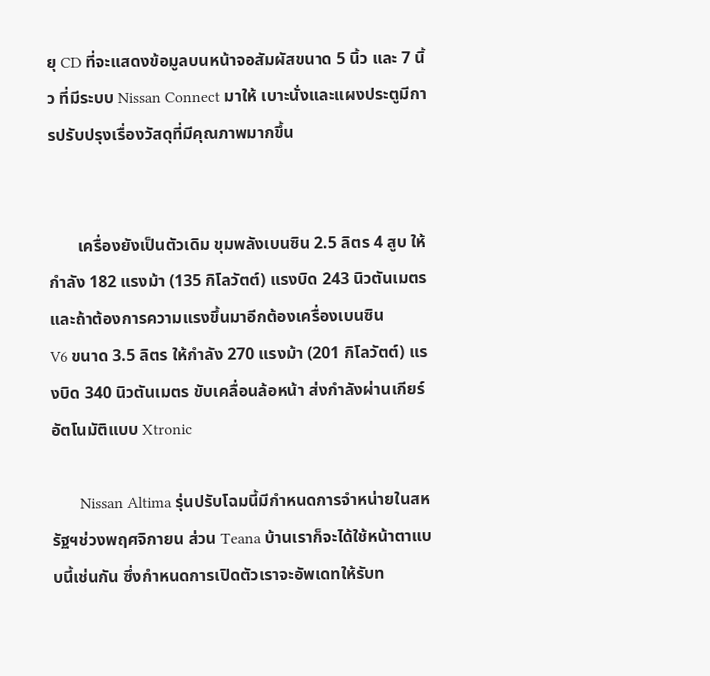ยุ CD ที่จะแสดงข้อมูลบนหน้าจอสัมผัสขนาด 5 นิ้ว และ 7 นิ้ว ที่มีระบบ Nissan Connect มาให้ เบาะนั่งและแผงประตูมีการปรับปรุงเรื่องวัสดุที่มีคุณภาพมากขึ้น


       เครื่องยังเป็นตัวเดิม ขุมพลังเบนซิน 2.5 ลิตร 4 สูบ ให้กำลัง 182 แรงม้า (135 กิโลวัตต์) แรงบิด 243 นิวตันเมตร และถ้าต้องการความแรงขึ้นมาอีกต้องเครื่องเบนซิน
V6 ขนาด 3.5 ลิตร ให้กำลัง 270 แรงม้า (201 กิโลวัตต์) แรงบิด 340 นิวตันเมตร ขับเคลื่อนล้อหน้า ส่งกำลังผ่านเกียร์อัตโนมัติแบบ Xtronic

       Nissan Altima รุ่นปรับโฉมนี้มีกำหนดการจำหน่ายในสหรัฐฯช่วงพฤศจิกายน ส่วน Teana บ้านเราก็จะได้ใช้หน้าตาแบบนี้เช่นกัน ซึ่งกำหนดการเปิดตัวเราจะอัพเดทให้รับท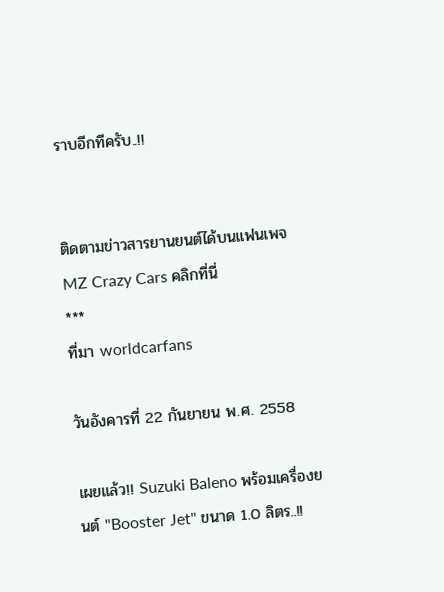ราบอีกทีครับ..!!


ติดตามข่าวสารยานยนต์ได้บนแฟนเพจ MZ Crazy Cars คลิกที่นี่
***
ที่มา worldcarfans

วันอังคารที่ 22 กันยายน พ.ศ. 2558

เผยแล้ว!! Suzuki Baleno พร้อมเครื่องยนต์ "Booster Jet" ขนาด 1.0 ลิตร..!!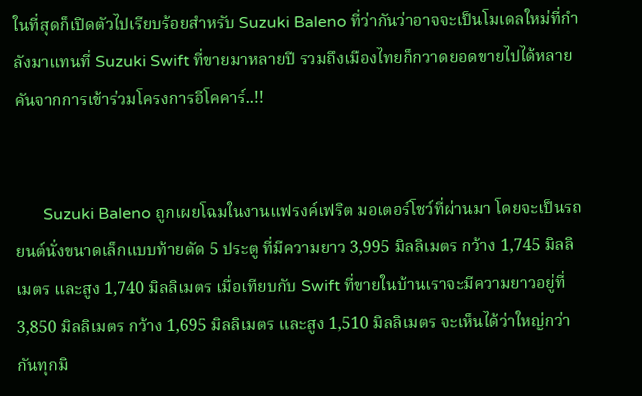ในที่สุดก็เปิดตัวไปเรียบร้อยสำหรับ Suzuki Baleno ที่ว่ากันว่าอาจจะเป็นโมเดลใหม่ที่กำลังมาแทนที่ Suzuki Swift ที่ขายมาหลายปี รวมถึงเมืองไทยก็กวาดยอดขายไปได้หลายคันจากการเข้าร่วมโครงการอีโคคาร์..!!


       Suzuki Baleno ถูกเผยโฉมในงานแฟรงค์เฟริต มอเตอร์โชว์ที่ผ่านมา โดยจะเป็นรถยนต์นั่งขนาดเล็กแบบท้ายตัด 5 ประตู ที่มีความยาว 3,995 มิลลิเมตร กว้าง 1,745 มิลลิเมตร และสูง 1,740 มิลลิเมตร เมื่อเทียบกับ Swift ที่ขายในบ้านเราจะมีความยาวอยู่ที่ 3,850 มิลลิเมตร กว้าง 1,695 มิลลิเมตร และสูง 1,510 มิลลิเมตร จะเห็นได้ว่าใหญ่กว่ากันทุกมิ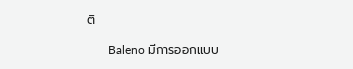ติ

       Baleno มีการออกแบบ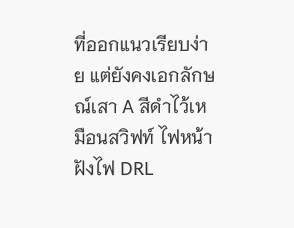ที่ออกแนวเรียบง่าย แต่ยังคงเอกลักษณ์เสา A สีดำไว้เหมือนสวิฟท์ ไฟหน้าฝังไฟ DRL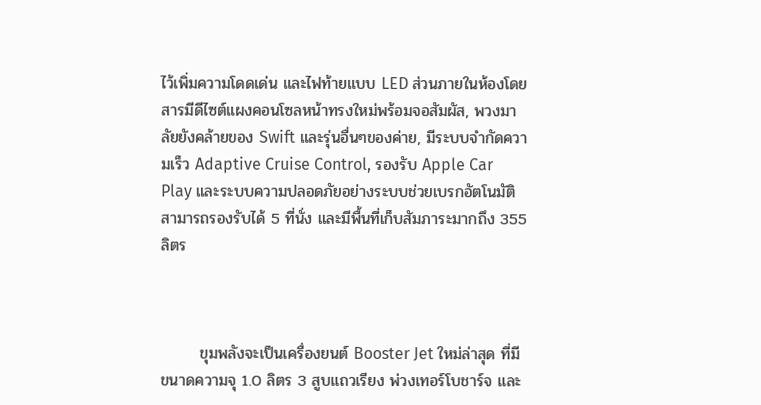ไว้เพิ่มความโดดเด่น และไฟท้ายแบบ LED ส่วนภายในห้องโดยสารมีดีไซต์แผงคอนโซลหน้าทรงใหม่พร้อมจอสัมผัส, พวงมาลัยยังคล้ายของ Swift และรุ่นอื่นๆของค่าย, มีระบบจำกัดความเร็ว Adaptive Cruise Control, รองรับ Apple Car Play และระบบความปลอดภัยอย่างระบบช่วยเบรกอัตโนมัติสามารถรองรับได้ 5 ที่นั่ง และมีพื้นที่เก็บสัมภาระมากถึง 355 ลิตร



       ขุมพลังจะเป็นเครื่องยนต์ Booster Jet ใหม่ล่าสุด ที่มีขนาดความจุ 1.0 ลิตร 3 สูบแถวเรียง พ่วงเทอร์โบชาร์จ และ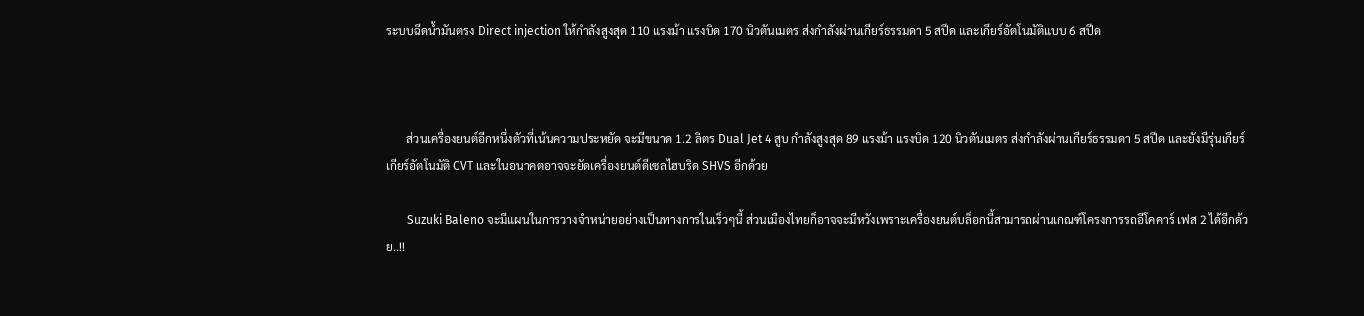ระบบฉีดน้ำมันตรง Direct injection ให้กำลังสูงสุด 110 แรงม้า แรงบิด 170 นิวตันเมตร ส่งกำลังผ่านเกียร์ธรรมดา 5 สปีด และเกียร์อัตโนมัติแบบ 6 สปีด



       ส่วนเครื่องยนต์อีกหนึ่งตัวที่เน้นความประหยัด จะมีขนาด 1.2 ลิตร Dual Jet 4 สูบ กำลังสูงสุด 89 แรงม้า แรงบิด 120 นิวตันเมตร ส่งกำลังผ่านเกียร์ธรรมดา 5 สปีด และยังมีรุ่นเกียร์เกียร์อัตโนมัติ CVT และในอนาคตอาจจะยัดเครื่องยนต์ดีเซลไฮบริด SHVS อีกด้วย

       Suzuki Baleno จะมีแผนในการวางจำหน่ายอย่างเป็นทางการในเร็วๆนี้ ส่วนเมืองไทยก็อาจจะมีหวังเพราะเครื่องยนต์บล็อกนี้สามารถผ่านเกณฑ์โครงการรถอีโคคาร์ เฟส 2 ได้อีกด้วย..!!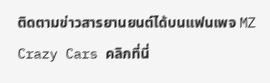ติดตามข่าวสารยานยนต์ได้บนแฟนเพจ MZ Crazy Cars คลิกที่นี่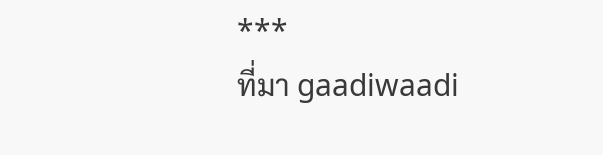***
ที่มา gaadiwaadi